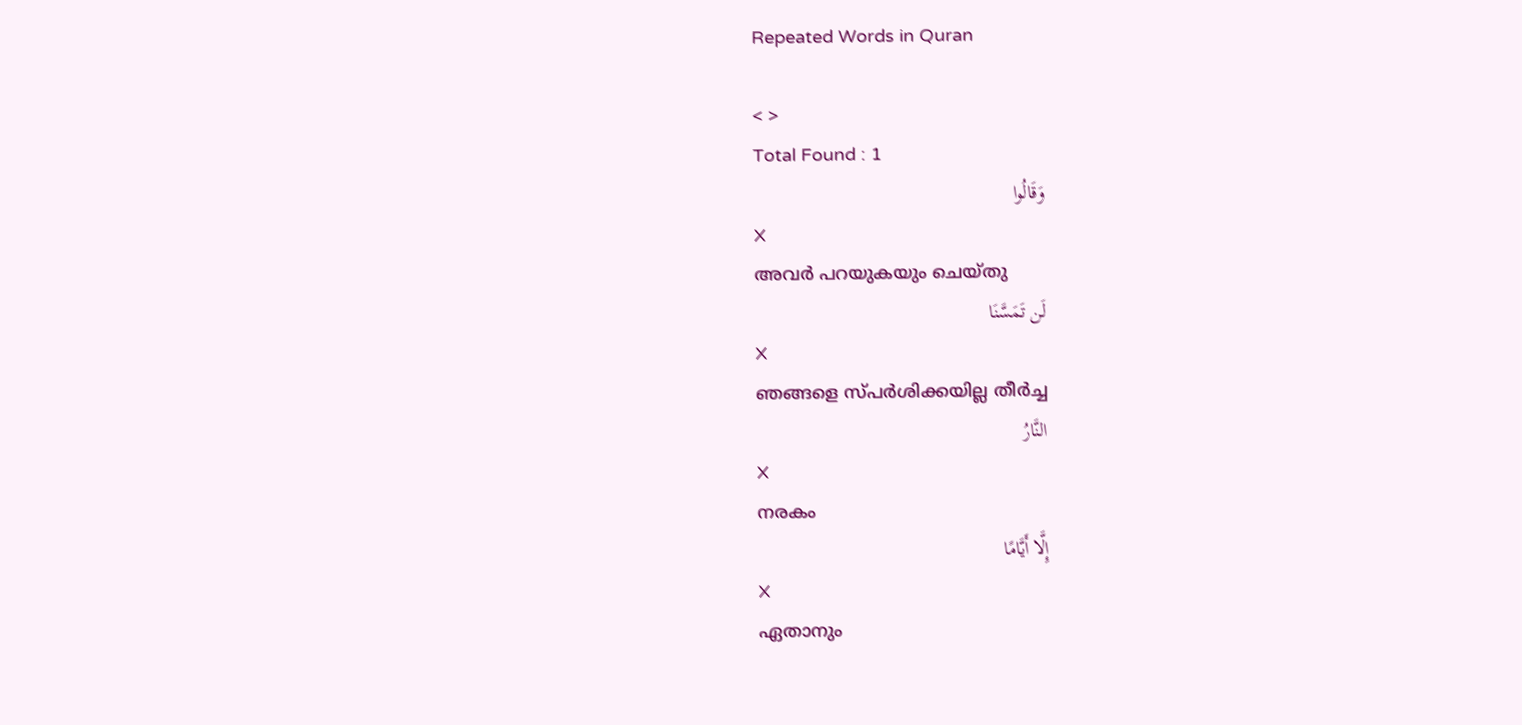Repeated Words in Quran

< >
Total Found : 1
وَقَالُوا
X
അവര്‍ പറയുകയും ചെയ്തു
لَن تَمَسَّنَا
X
ഞങ്ങളെ സ്പര്‍ശിക്കയില്ല തീര്‍ച്ച
النَّارُ
X
നരകം
إِلَّا أَيَّامًا
X
ഏതാനും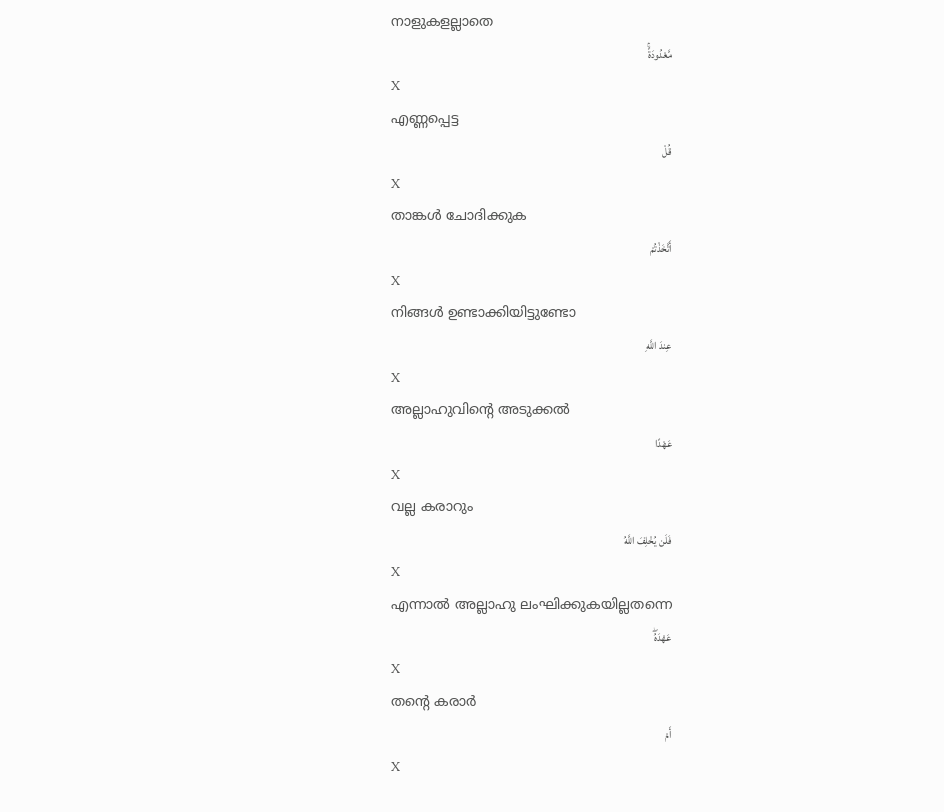നാളുകളല്ലാതെ
مَّعْدُودَةًۚ
X
എണ്ണപ്പെട്ട
قُلْ
X
താങ്കള്‍ ചോദിക്കുക
أَتَّخَذْتُمْ
X
നിങ്ങള്‍ ഉണ്ടാക്കിയിട്ടുണ്ടോ
عِندَ اللَّهِ
X
അല്ലാഹുവിന്റെ അടുക്കല്‍
عَهْدًا
X
വല്ല കരാറും
فَلَن يُخْلِفَ اللَّهُ
X
എന്നാല്‍ അല്ലാഹു ലംഘിക്കുകയില്ലതന്നെ
عَهْدَهُۖ
X
തന്റെ കരാര്‍
أَمْ
X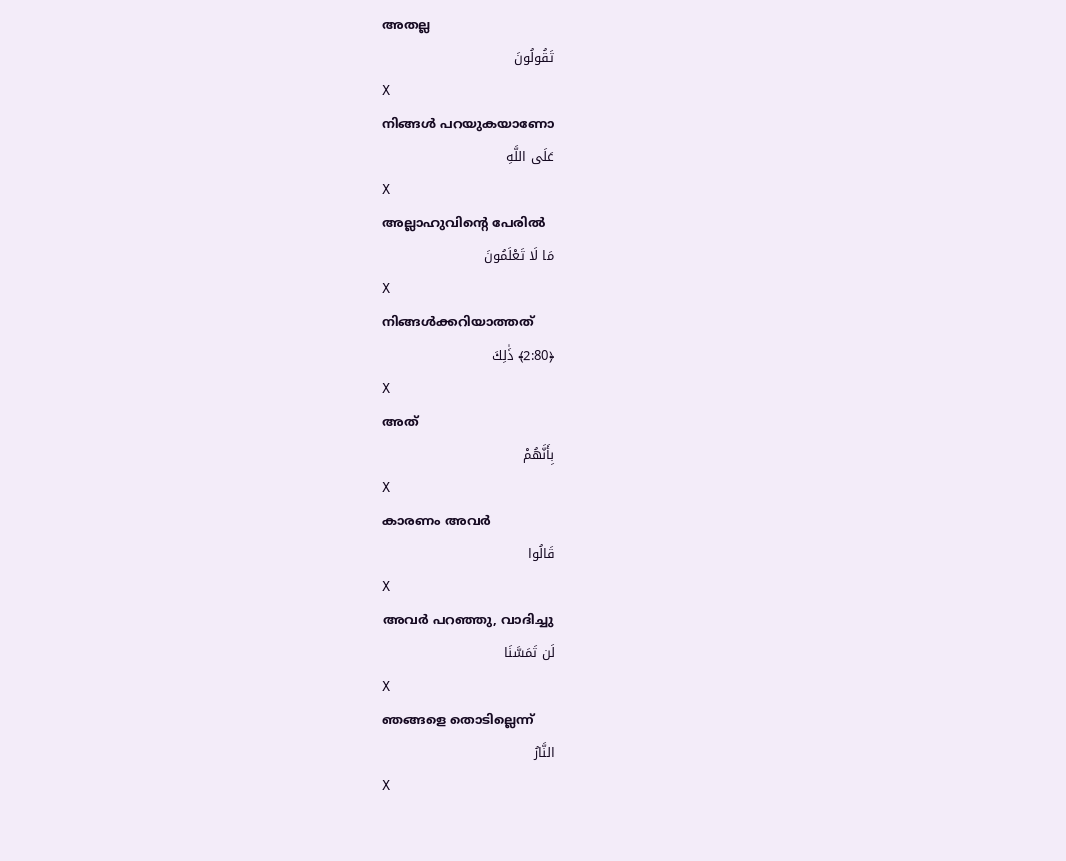അതല്ല
تَقُولُونَ
X
നിങ്ങള്‍ പറയുകയാണോ
عَلَى اللَّهِ
X
അല്ലാഹുവിന്റെ പേരില്‍
مَا لَا تَعْلَمُونَ
X
നിങ്ങള്‍ക്കറിയാത്തത്
﴿2:80﴾ ذَٰلِكَ
X
അത്
بِأَنَّهُمْ
X
കാരണം അവര്‍
قَالُوا
X
അവര്‍ പറഞ്ഞു, വാദിച്ചു
لَن تَمَسَّنَا
X
ഞങ്ങളെ തൊടില്ലെന്ന്
النَّارُ
X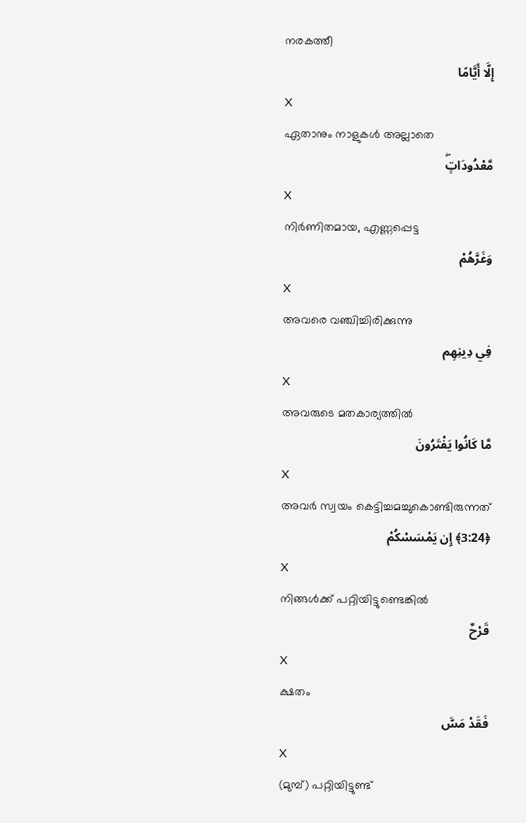നരകത്തീ
إِلَّا أَيَّامًا
X
ഏതാനും നാളുകള്‍ അല്ലാതെ
مَّعْدُودَاتٍۖ
X
നിര്‍ണിതമായ, എണ്ണപ്പെട്ട
وَغَرَّهُمْ
X
അവരെ വഞ്ചിച്ചിരിക്കുന്നു
فِي دِينِهِم
X
അവരുടെ മതകാര്യത്തില്‍
مَّا كَانُوا يَفْتَرُونَ
X
അവര്‍ സ്വയം കെട്ടിച്ചമച്ചുകൊണ്ടിരുന്നത്
﴿3:24﴾ إِن يَمْسَسْكُمْ
X
നിങ്ങള്‍ക്ക് പറ്റിയിട്ടുണ്ടെങ്കില്‍
قَرْحٌ
X
ക്ഷതം
فَقَدْ مَسَّ
X
(മുമ്പ്) പറ്റിയിട്ടുണ്ട്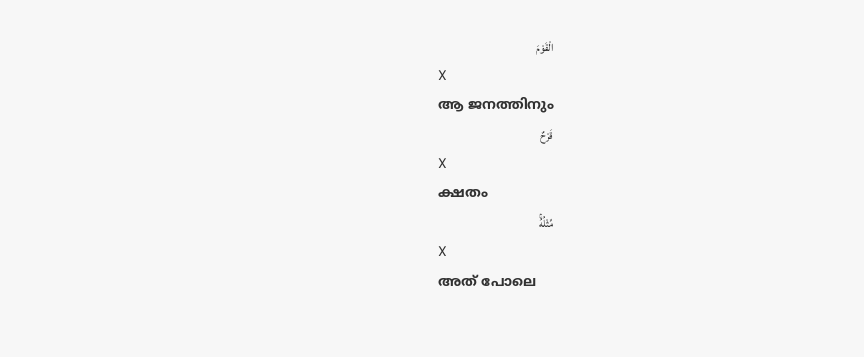الْقَوْمَ
X
ആ ജനത്തിനും
قَرْحٌ
X
ക്ഷതം
مِّثْلُهُۚ
X
അത് പോലെ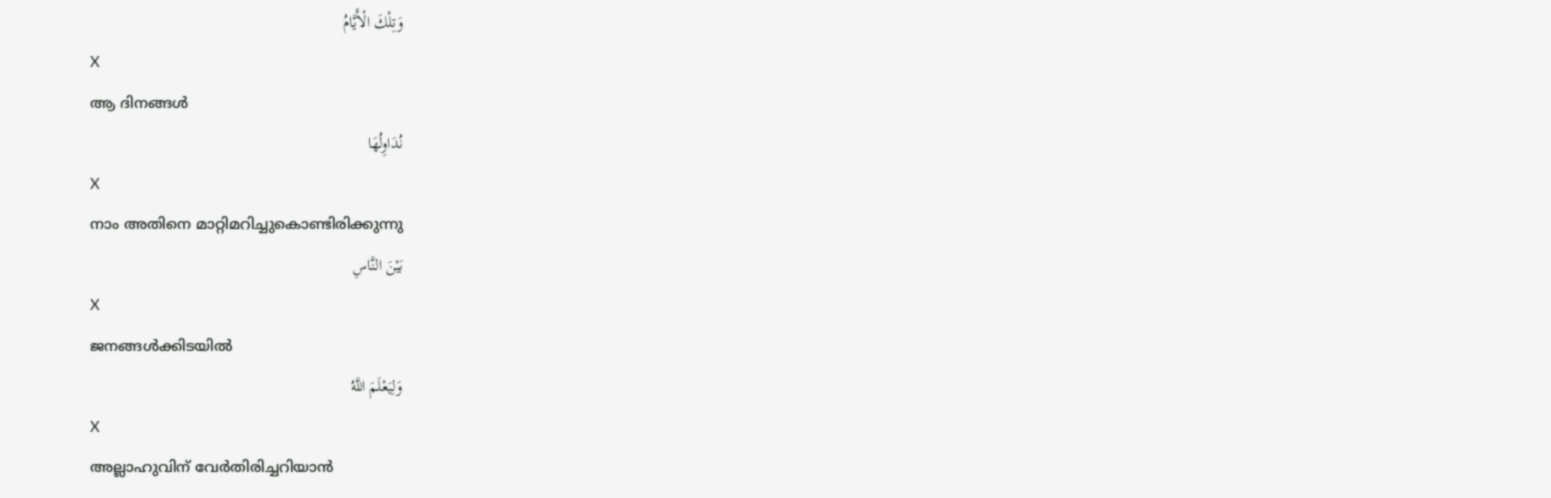وَتِلْكَ الْأَيَّامُ
X
ആ ദിനങ്ങള്‍
نُدَاوِلُهَا
X
നാം അതിനെ മാറ്റിമറിച്ചുകൊണ്ടിരിക്കുന്നു
بَيْنَ النَّاسِ
X
ജനങ്ങള്‍ക്കിടയില്‍
وَلِيَعْلَمَ اللَّهُ
X
അല്ലാഹുവിന് വേര്‍തിരിച്ചറിയാന്‍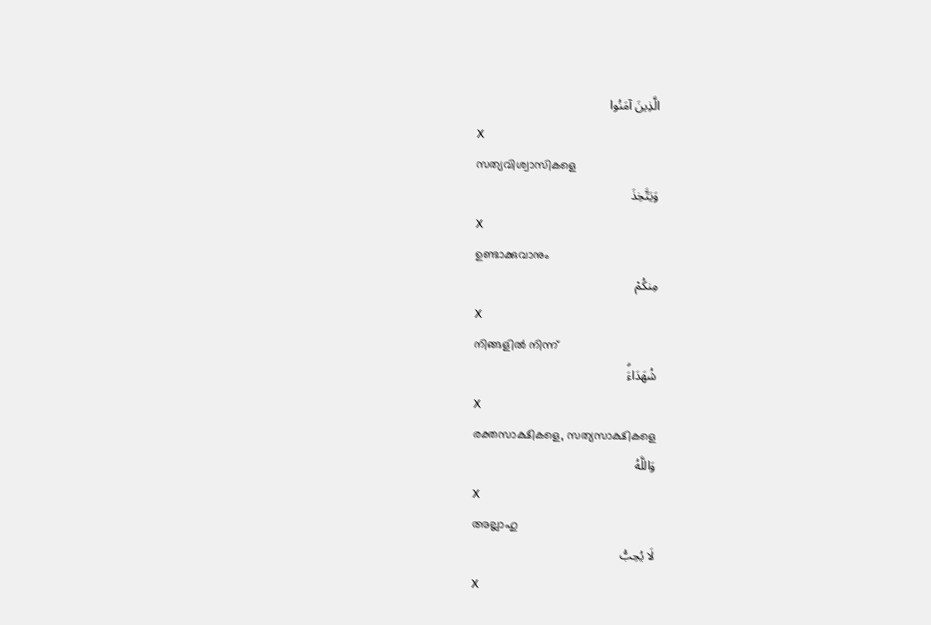الَّذِينَ آمَنُوا
X
സത്യവിശ്വാസികളെ
وَيَتَّخِذَ
X
ഉണ്ടാക്കുവാനും
مِنكُمْ
X
നിങ്ങളില്‍ നിന്ന്
شُهَدَاءَۗ
X
രക്തസാക്ഷികളെ, സത്യസാക്ഷികളെ
وَاللَّهُ
X
അല്ലാഹു
لَا يُحِبُّ
X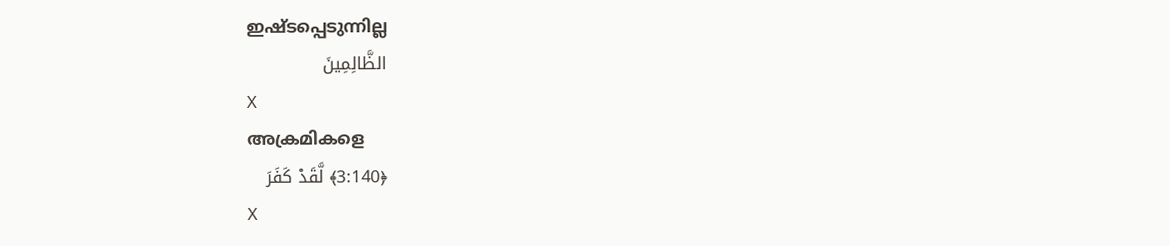ഇഷ്ടപ്പെടുന്നില്ല
الظَّالِمِينَ
X
അക്രമികളെ
﴿3:140﴾ لَّقَدْ كَفَرَ
X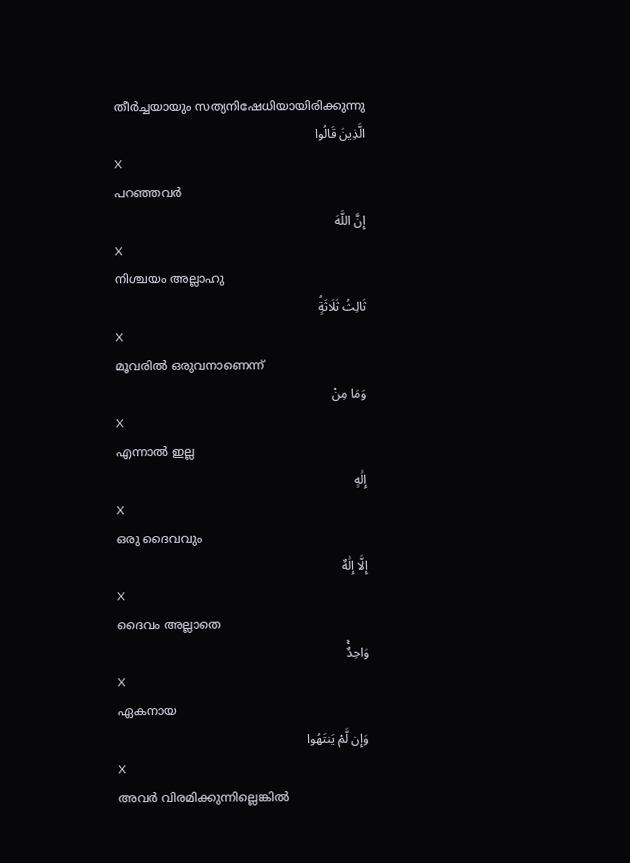തീര്‍ച്ചയായും സത്യനിഷേധിയായിരിക്കുന്നു
الَّذِينَ قَالُوا
X
പറഞ്ഞവര്‍
إِنَّ اللَّهَ
X
നിശ്ചയം അല്ലാഹു
ثَالِثُ ثَلَاثَةٍۘ
X
മൂവരില്‍ ഒരുവനാണെന്ന്
وَمَا مِنْ
X
എന്നാല്‍ ഇല്ല
إِلَٰهٍ
X
ഒരു ദൈവവും
إِلَّا إِلَٰهٌ
X
ദൈവം അല്ലാതെ
وَاحِدٌۚ
X
ഏകനായ
وَإِن لَّمْ يَنتَهُوا
X
അവര്‍ വിരമിക്കുന്നില്ലെങ്കില്‍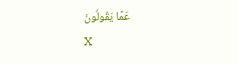عَمَّا يَقُولُونَ
X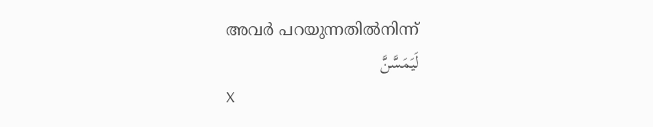അവര്‍ പറയുന്നതില്‍നിന്ന്
لَيَمَسَّنَّ
X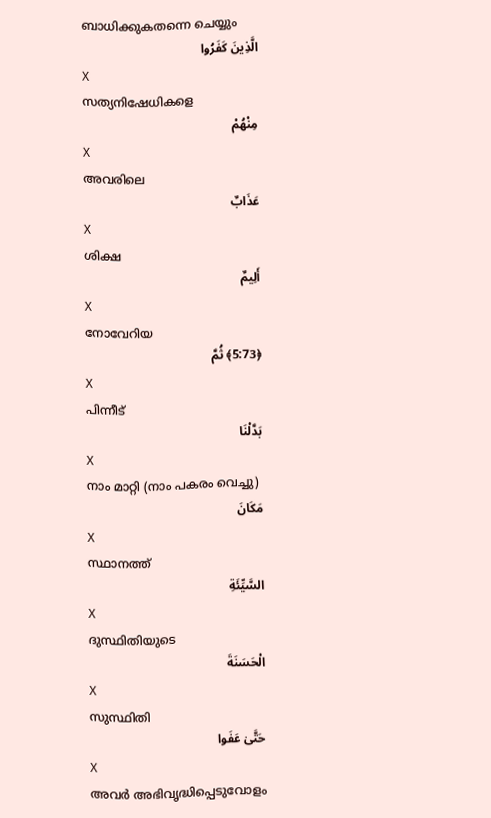ബാധിക്കുകതന്നെ ചെയ്യും
الَّذِينَ كَفَرُوا
X
സത്യനിഷേധികളെ
مِنْهُمْ
X
അവരിലെ
عَذَابٌ
X
ശിക്ഷ
أَلِيمٌ
X
നോവേറിയ
﴿5:73﴾ ثُمَّ
X
പിന്നീട്
بَدَّلْنَا
X
നാം മാറ്റി (നാം പകരം വെച്ചു)
مَكَانَ
X
സ്ഥാനത്ത്
السَّيِّئَةِ
X
ദുസ്ഥിതിയുടെ
الْحَسَنَةَ
X
സുസ്ഥിതി
حَتَّىٰ عَفَوا
X
അവര്‍ അഭിവൃദ്ധിപ്പെടുവോളം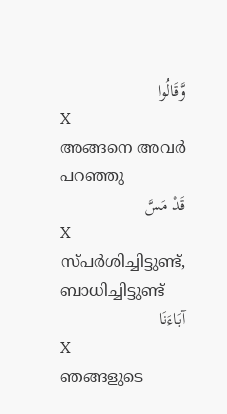وَّقَالُوا
X
അങ്ങനെ അവര്‍ പറഞ്ഞു
قَدْ مَسَّ
X
സ്പര്‍ശിച്ചിട്ടുണ്ട്, ബാധിച്ചിട്ടുണ്ട്
آبَاءَنَا
X
ഞങ്ങളുടെ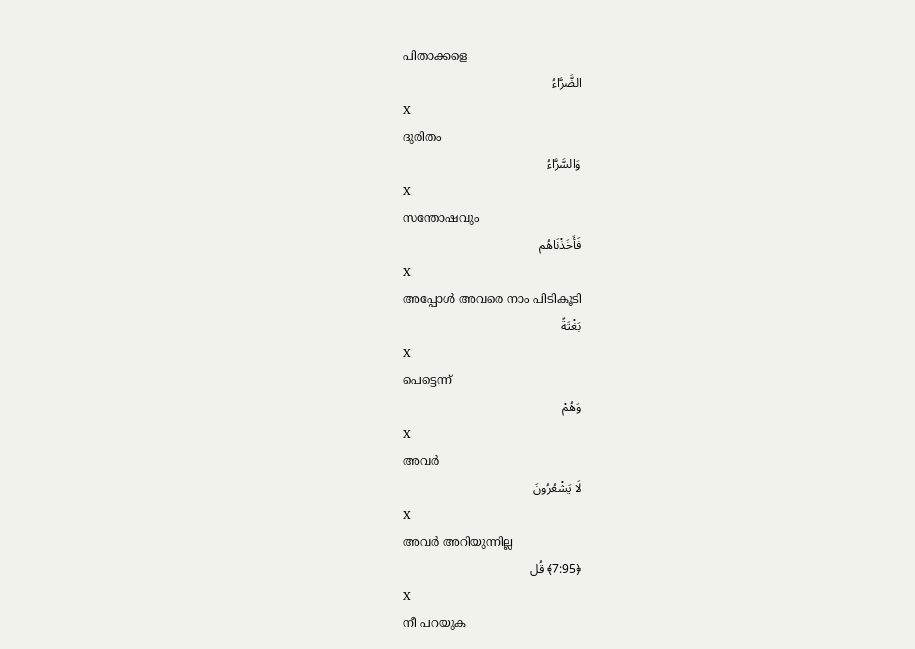പിതാക്കളെ
الضَّرَّاءُ
X
ദുരിതം
وَالسَّرَّاءُ
X
സന്തോഷവും
فَأَخَذْنَاهُم
X
അപ്പോള്‍ അവരെ നാം പിടികൂടി
بَغْتَةً
X
പെട്ടെന്ന്
وَهُمْ
X
അവര്‍
لَا يَشْعُرُونَ
X
അവര്‍ അറിയുന്നില്ല
﴿7:95﴾ قُل
X
നീ പറയുക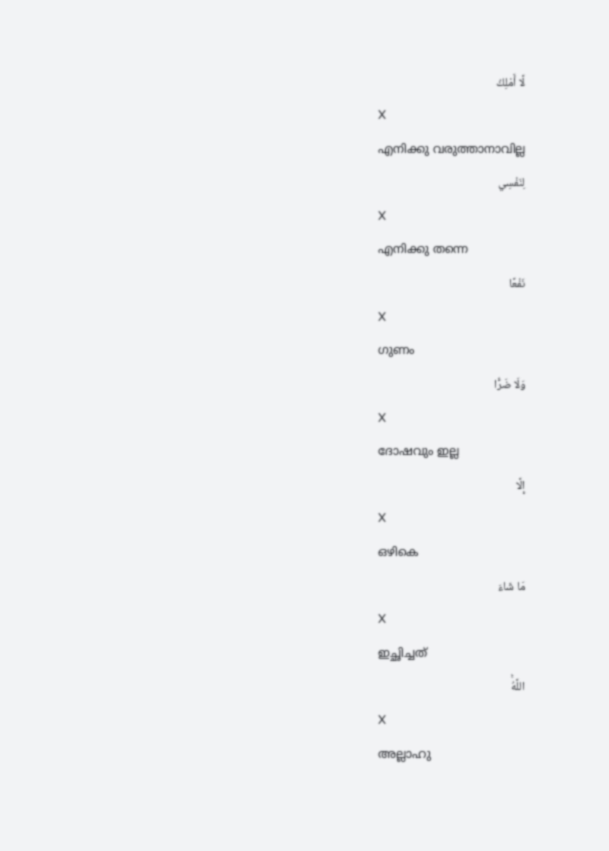لَّا أَمْلِكُ
X
എനിക്കു വരുത്താനാവില്ല
لِنَفْسِي
X
എനിക്കു തന്നെ
نَفْعًا
X
ഗുണം
وَلَا ضَرًّا
X
ദോഷവും ഇല്ല
إِلَّا
X
ഒഴികെ
مَا شَاءَ
X
ഇച്ഛിച്ചത്
اللَّهُۚ
X
അല്ലാഹു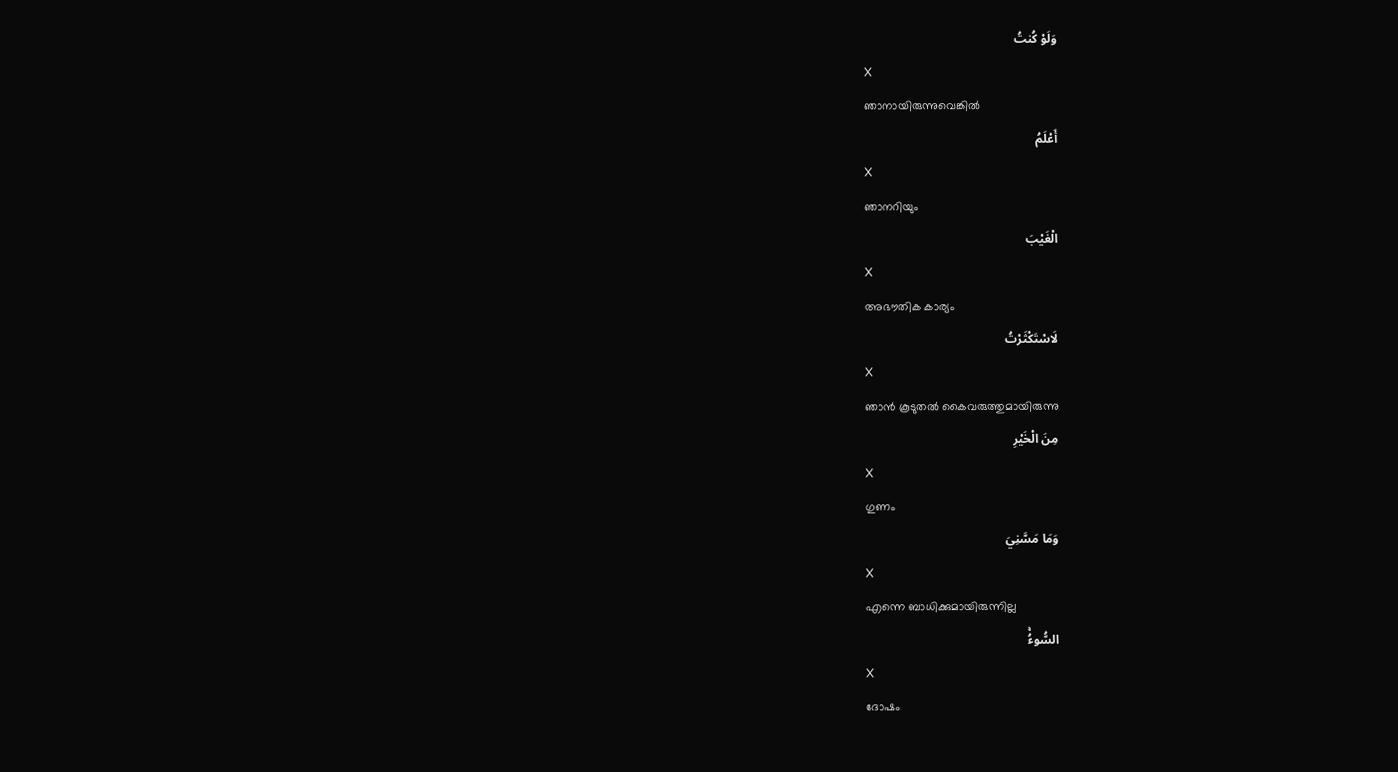وَلَوْ كُنتُ
X
ഞാനായിരുന്നുവെങ്കില്‍
أَعْلَمُ
X
ഞാനറിയും
الْغَيْبَ
X
അഭൗതിക കാര്യം
لَاسْتَكْثَرْتُ
X
ഞാന്‍ കൂടുതല്‍ കൈവരുത്തുമായിരുന്നു
مِنَ الْخَيْرِ
X
ഗുണം
وَمَا مَسَّنِيَ
X
എന്നെ ബാധിക്കുമായിരുന്നില്ല
السُّوءُۚ
X
ദോഷം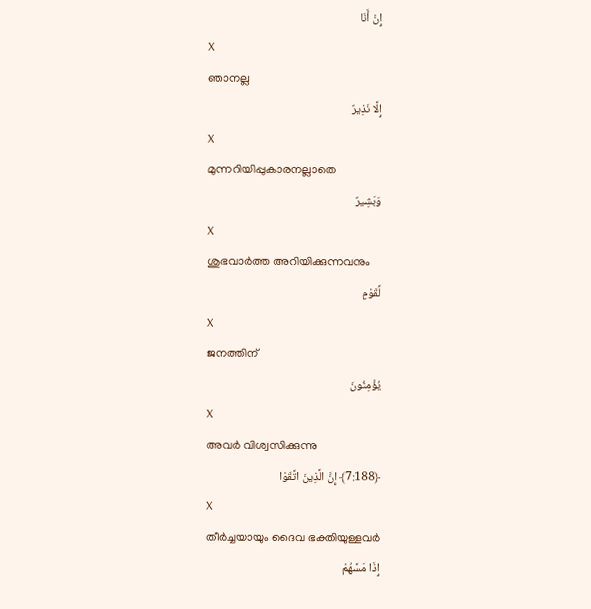إِنْ أَنَا
X
ഞാനല്ല
إِلَّا نَذِيرٌ
X
മുന്നറിയിപ്പുകാരനല്ലാതെ
وَبَشِيرٌ
X
ശുഭവാര്‍ത്ത അറിയിക്കുന്നവനും
لِّقَوْمٍ
X
ജനത്തിന്
يُؤْمِنُونَ
X
അവര്‍ വിശ്വസിക്കുന്നു
﴿7:188﴾ إِنَّ الَّذِينَ اتَّقَوْا
X
തീര്‍ച്ചയായും ദൈവ ഭക്തിയുള്ളവര്‍
إِذَا مَسَّهُمْ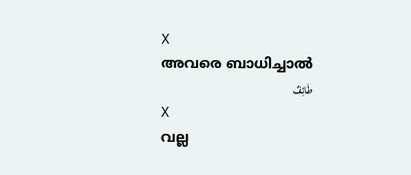X
അവരെ ബാധിച്ചാല്‍
طَائِفٌ
X
വല്ല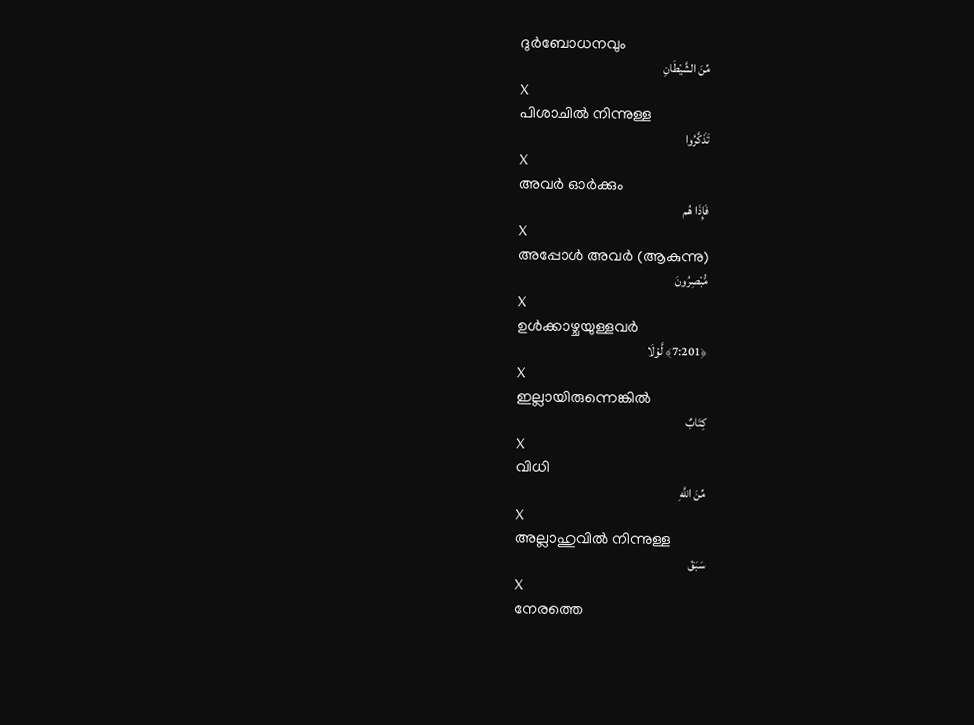ദുര്‍ബോധനവും
مِّنَ الشَّيْطَانِ
X
പിശാചില്‍ നിന്നുള്ള
تَذَكَّرُوا
X
അവര്‍ ഓര്‍ക്കും
فَإِذَا هُم
X
അപ്പോള്‍ അവര്‍ (ആകുന്നു)
مُّبْصِرُونَ
X
ഉള്‍ക്കാഴ്ചയുള്ളവര്‍
﴿7:201﴾ لَّوْلَا
X
ഇല്ലായിരുന്നെങ്കില്‍
كِتَابٌ
X
വിധി
مِّنَ اللَّهِ
X
അല്ലാഹുവില്‍ നിന്നുള്ള
سَبَقَ
X
നേരത്തെ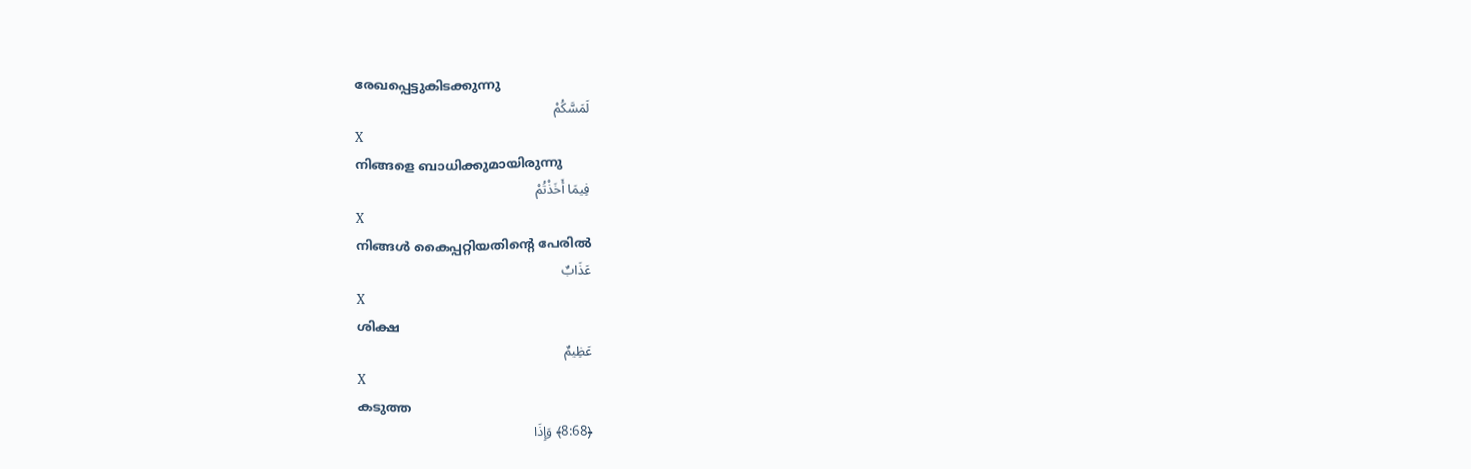രേഖപ്പെട്ടുകിടക്കുന്നു
لَمَسَّكُمْ
X
നിങ്ങളെ ബാധിക്കുമായിരുന്നു
فِيمَا أَخَذْتُمْ
X
നിങ്ങള്‍ കൈപ്പറ്റിയതിന്റെ പേരില്‍
عَذَابٌ
X
ശിക്ഷ
عَظِيمٌ
X
കടുത്ത
﴿8:68﴾ وَإِذَا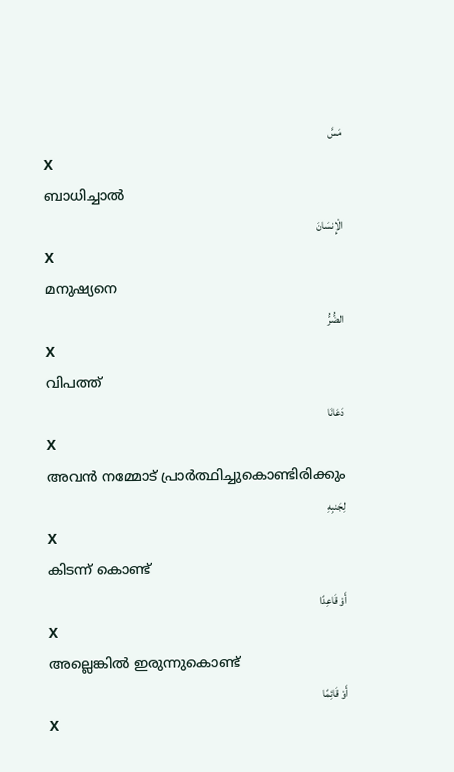مَسَّ
X
ബാധിച്ചാല്‍
الْإِنسَانَ
X
മനുഷ്യനെ
الضُّرُّ
X
വിപത്ത്
دَعَانَا
X
അവന്‍ നമ്മോട് പ്രാര്‍ത്ഥിച്ചുകൊണ്ടിരിക്കും
لِجَنبِهِ
X
കിടന്ന് കൊണ്ട്
أَوْ قَاعِدًا
X
അല്ലെങ്കില്‍ ഇരുന്നുകൊണ്ട്
أَوْ قَائِمًا
X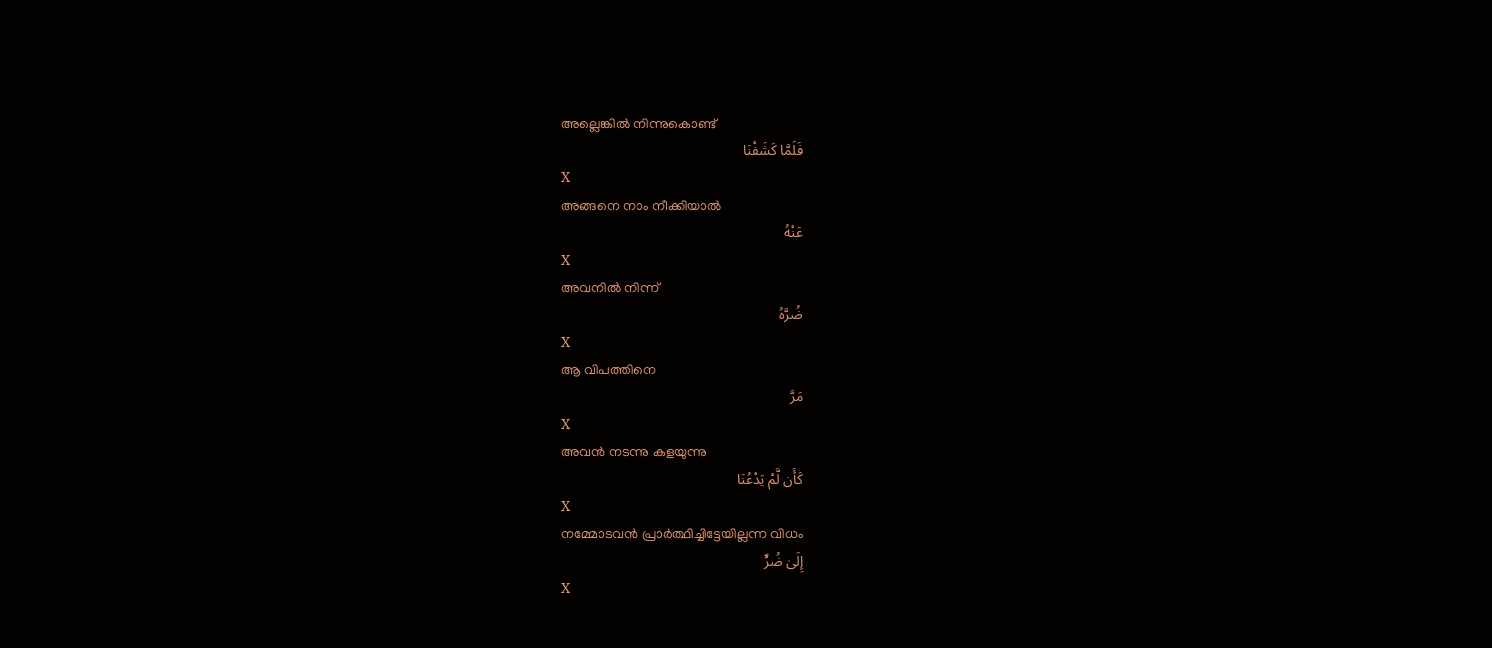അല്ലെങ്കില്‍ നിന്നുകൊണ്ട്
فَلَمَّا كَشَفْنَا
X
അങ്ങനെ നാം നീക്കിയാല്‍
عَنْهُ
X
അവനില്‍ നിന്ന്
ضُرَّهُ
X
ആ വിപത്തിനെ
مَرَّ
X
അവന്‍ നടന്നു കളയുന്നു
كَأَن لَّمْ يَدْعُنَا
X
നമ്മോടവന്‍ പ്രാര്‍ത്ഥിച്ചിട്ടേയില്ലന്ന വിധം
إِلَىٰ ضُرٍّ
X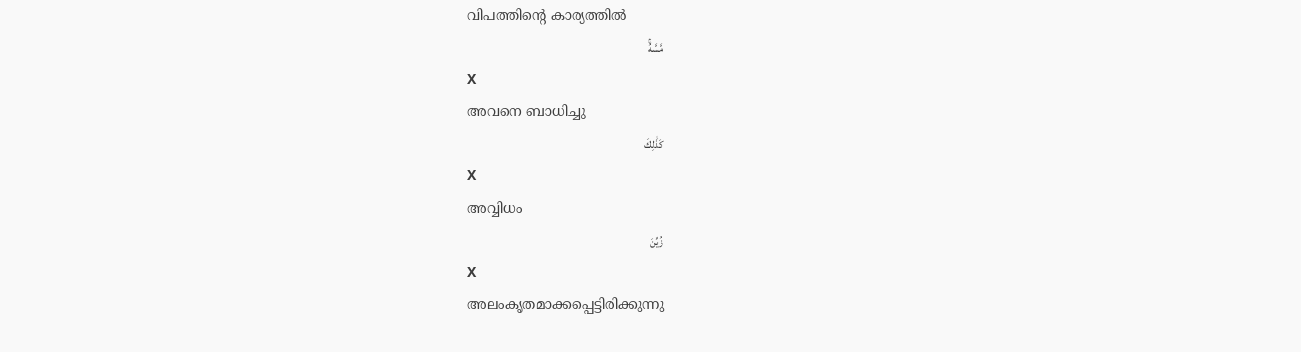വിപത്തിന്റെ കാര്യത്തില്‍
مَّسَّهُۚ
X
അവനെ ബാധിച്ചു
كَذَٰلِكَ
X
അവ്വിധം
زُيِّنَ
X
അലംകൃതമാക്കപ്പെട്ടിരിക്കുന്നു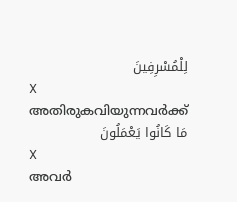لِلْمُسْرِفِينَ
X
അതിരുകവിയുന്നവര്‍ക്ക്
مَا كَانُوا يَعْمَلُونَ
X
അവര്‍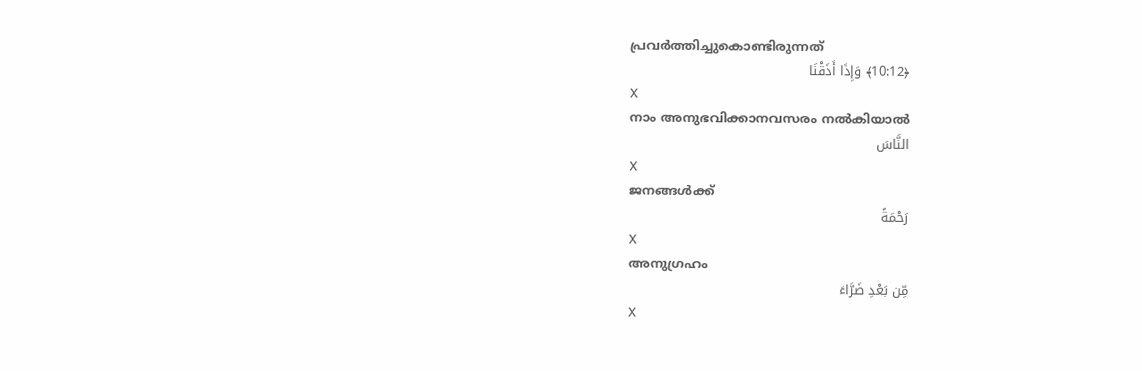പ്രവര്‍ത്തിച്ചുകൊണ്ടിരുന്നത്
﴿10:12﴾ وَإِذَا أَذَقْنَا
X
നാം അനുഭവിക്കാനവസരം നല്‍കിയാല്‍
النَّاسَ
X
ജനങ്ങള്‍ക്ക്
رَحْمَةً
X
അനുഗ്രഹം
مِّن بَعْدِ ضَرَّاءَ
X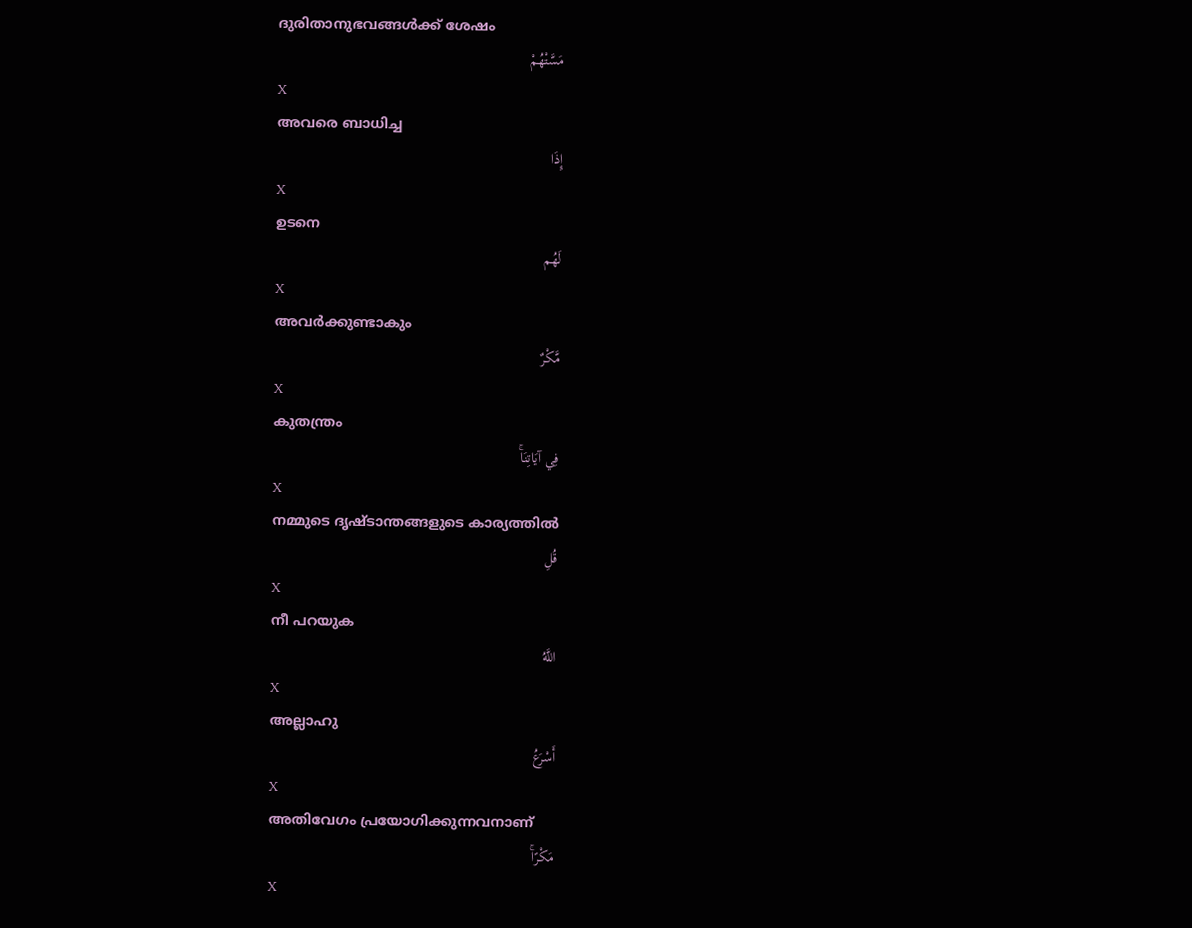ദുരിതാനുഭവങ്ങള്‍ക്ക് ശേഷം
مَسَّتْهُمْ
X
അവരെ ബാധിച്ച
إِذَا
X
ഉടനെ
لَهُم
X
അവര്‍ക്കുണ്ടാകും
مَّكْرٌ
X
കുതന്ത്രം
فِي آيَاتِنَاۚ
X
നമ്മുടെ ദൃഷ്ടാന്തങ്ങളുടെ കാര്യത്തില്‍
قُلِ
X
നീ പറയുക
اللَّهُ
X
അല്ലാഹു
أَسْرَعُ
X
അതിവേഗം പ്രയോഗിക്കുന്നവനാണ്
مَكْرًاۚ
X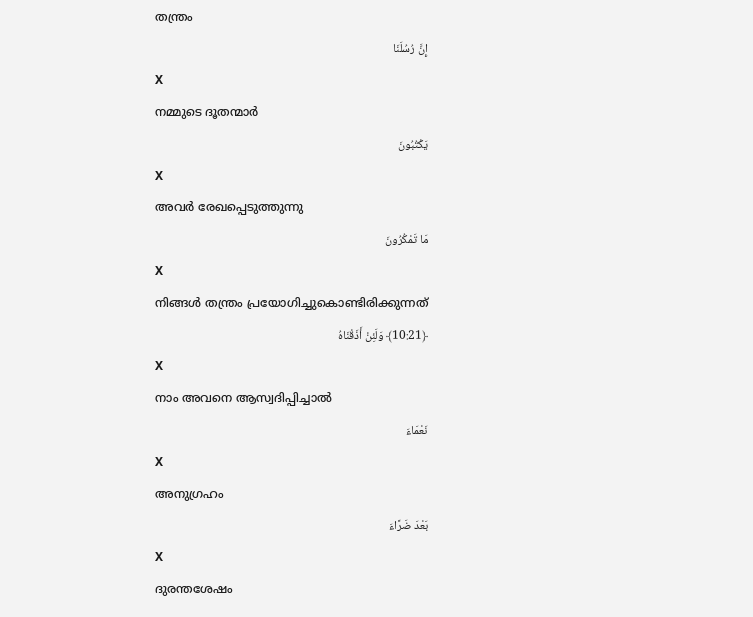തന്ത്രം
إِنَّ رُسُلَنَا
X
നമ്മുടെ ദൂതന്മാര്‍
يَكْتُبُونَ
X
അവര്‍ രേഖപ്പെടുത്തുന്നു
مَا تَمْكُرُونَ
X
നിങ്ങള്‍ തന്ത്രം പ്രയോഗിച്ചുകൊണ്ടിരിക്കുന്നത്
﴿10:21﴾ وَلَئِنْ أَذَقْنَاهُ
X
നാം അവനെ ആസ്വദിപ്പിച്ചാല്‍
نَعْمَاءَ
X
അനുഗ്രഹം
بَعْدَ ضَرَّاءَ
X
ദുരന്തശേഷം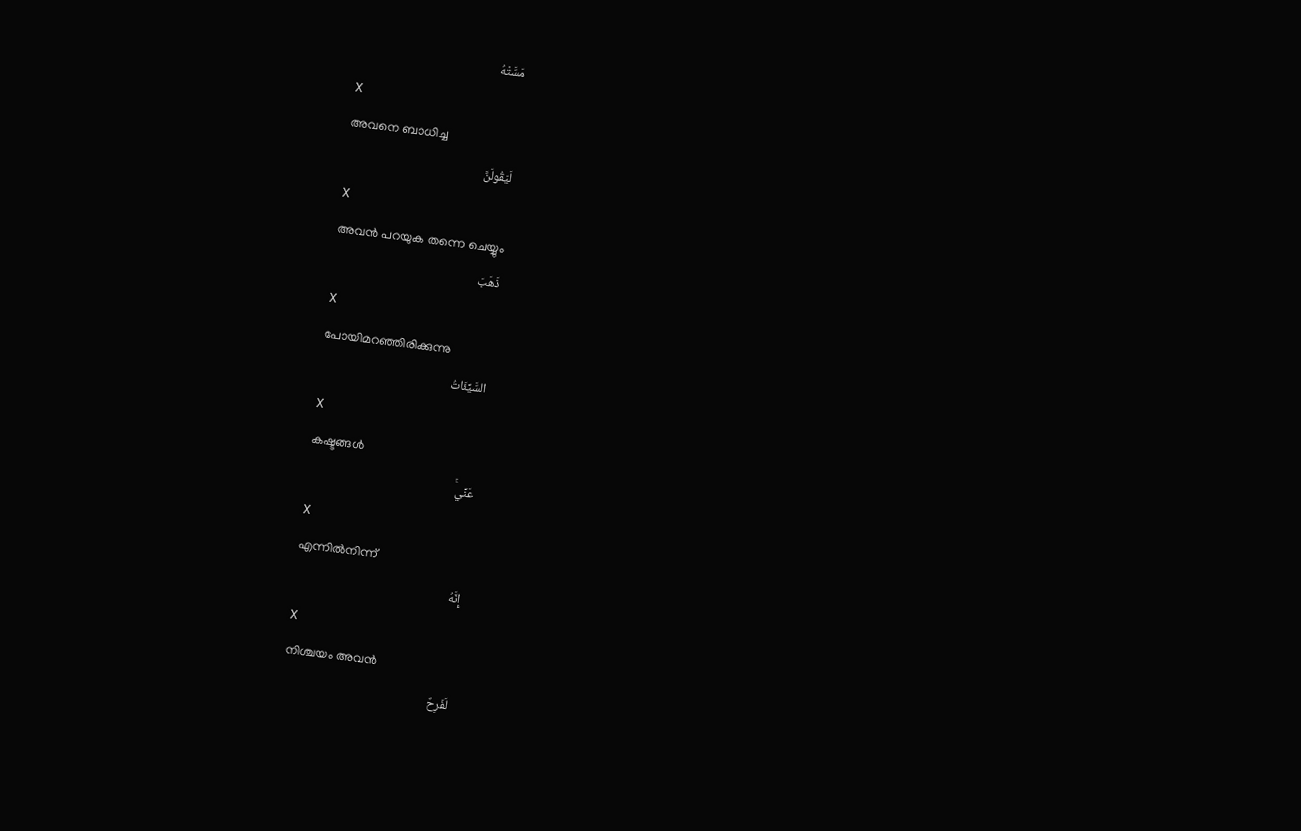مَسَّتْهُ
X
അവനെ ബാധിച്ച
لَيَقُولَنَّ
X
അവന്‍ പറയുക തന്നെ ചെയ്യും
ذَهَبَ
X
പോയിമറഞ്ഞിരിക്കുന്നു
السَّيِّئَاتُ
X
കഷ്ടങ്ങള്‍
عَنِّيۚ
X
എന്നില്‍നിന്ന്
إِنَّهُ
X
നിശ്ചയം അവന്‍
لَفَرِحٌ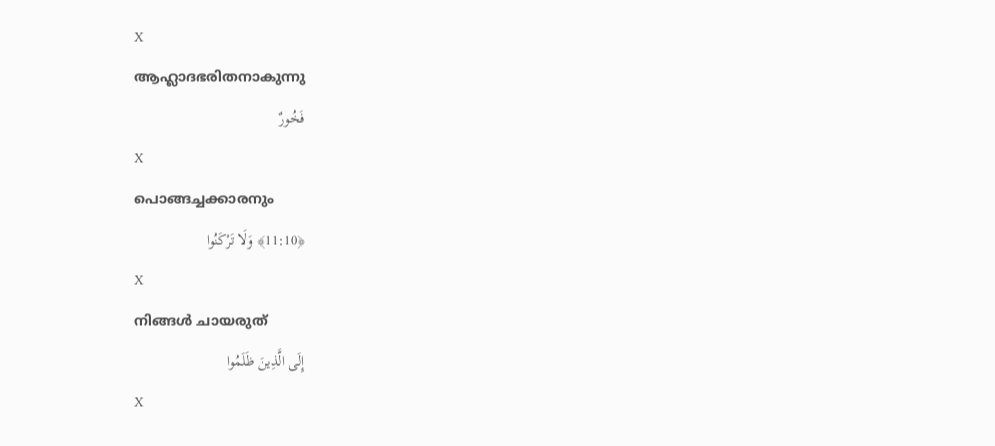X
ആഹ്ലാദഭരിതനാകുന്നു
فَخُورٌ
X
പൊങ്ങച്ചക്കാരനും
﴿11:10﴾ وَلَا تَرْكَنُوا
X
നിങ്ങള്‍ ചായരുത്
إِلَى الَّذِينَ ظَلَمُوا
X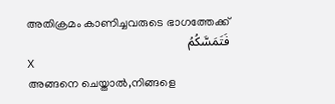അതിക്രമം കാണിച്ചവരുടെ ഭാഗത്തേക്ക്
فَتَمَسَّكُمُ
X
അങ്ങനെ ചെയ്താല്‍,നിങ്ങളെ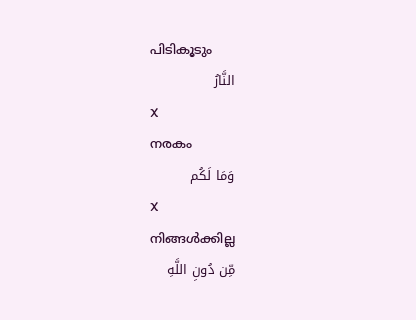പിടികൂടും
النَّارُ
X
നരകം
وَمَا لَكُم
X
നിങ്ങള്‍ക്കില്ല
مِّن دُونِ اللَّهِ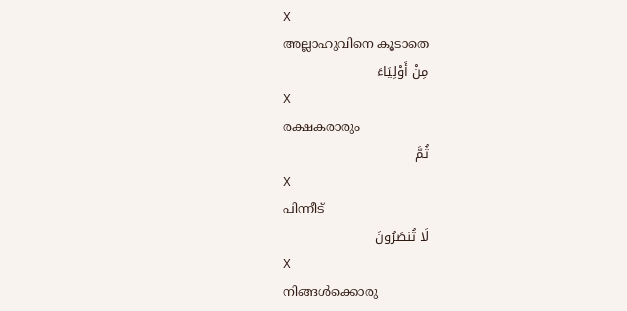X
അല്ലാഹുവിനെ കൂടാതെ
مِنْ أَوْلِيَاءَ
X
രക്ഷകരാരും
ثُمَّ
X
പിന്നീട്
لَا تُنصَرُونَ
X
നിങ്ങള്‍ക്കൊരു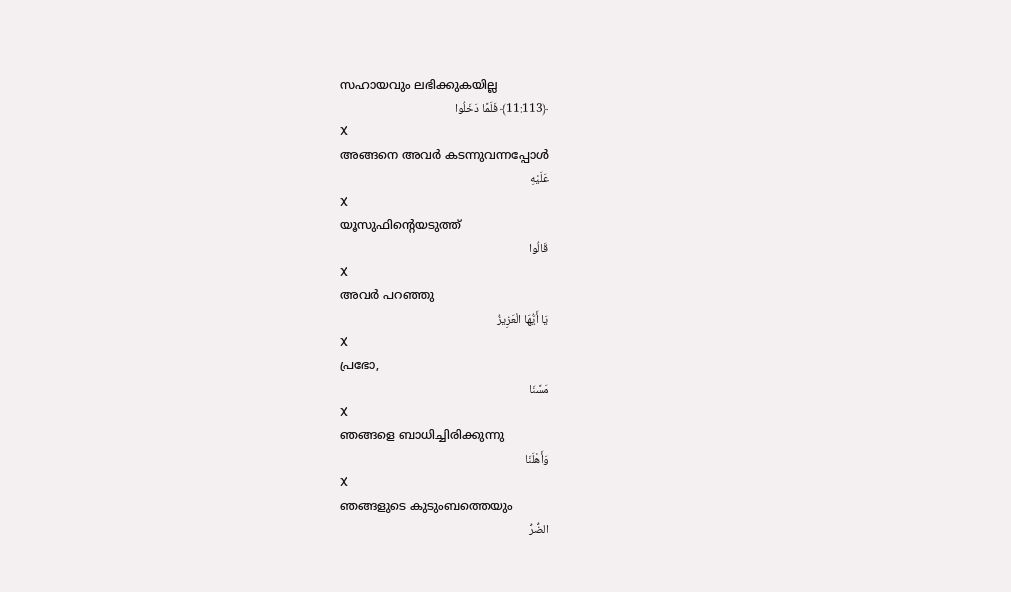സഹായവും ലഭിക്കുകയില്ല
﴿11:113﴾ فَلَمَّا دَخَلُوا
X
അങ്ങനെ അവര്‍ കടന്നുവന്നപ്പോള്‍
عَلَيْهِ
X
യൂസുഫിന്റെയടുത്ത്
قَالُوا
X
അവര്‍ പറഞ്ഞു
يَا أَيُّهَا الْعَزِيزُ
X
പ്രഭോ,
مَسَّنَا
X
ഞങ്ങളെ ബാധിച്ചിരിക്കുന്നു
وَأَهْلَنَا
X
ഞങ്ങളുടെ കുടുംബത്തെയും
الضُّرُّ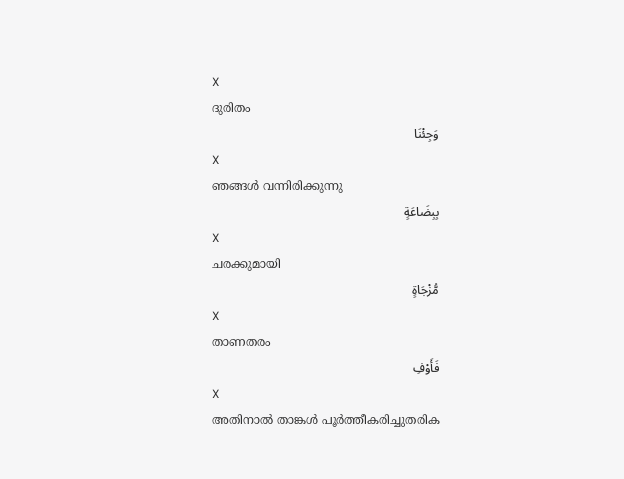X
ദുരിതം
وَجِئْنَا
X
ഞങ്ങള്‍ വന്നിരിക്കുന്നു
بِبِضَاعَةٍ
X
ചരക്കുമായി
مُّزْجَاةٍ
X
താണതരം
فَأَوْفِ
X
അതിനാല്‍ താങ്കള്‍ പൂര്‍ത്തീകരിച്ചുതരിക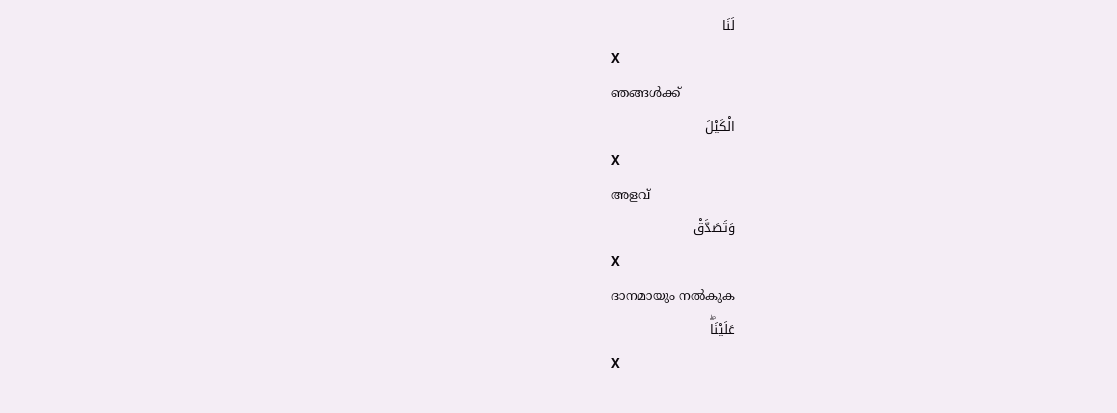لَنَا
X
ഞങ്ങള്‍ക്ക്
الْكَيْلَ
X
അളവ്
وَتَصَدَّقْ
X
ദാനമായും നല്‍കുക
عَلَيْنَاۖ
X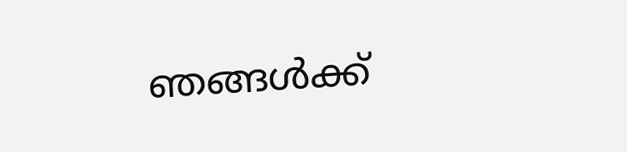ഞങ്ങള്‍ക്ക്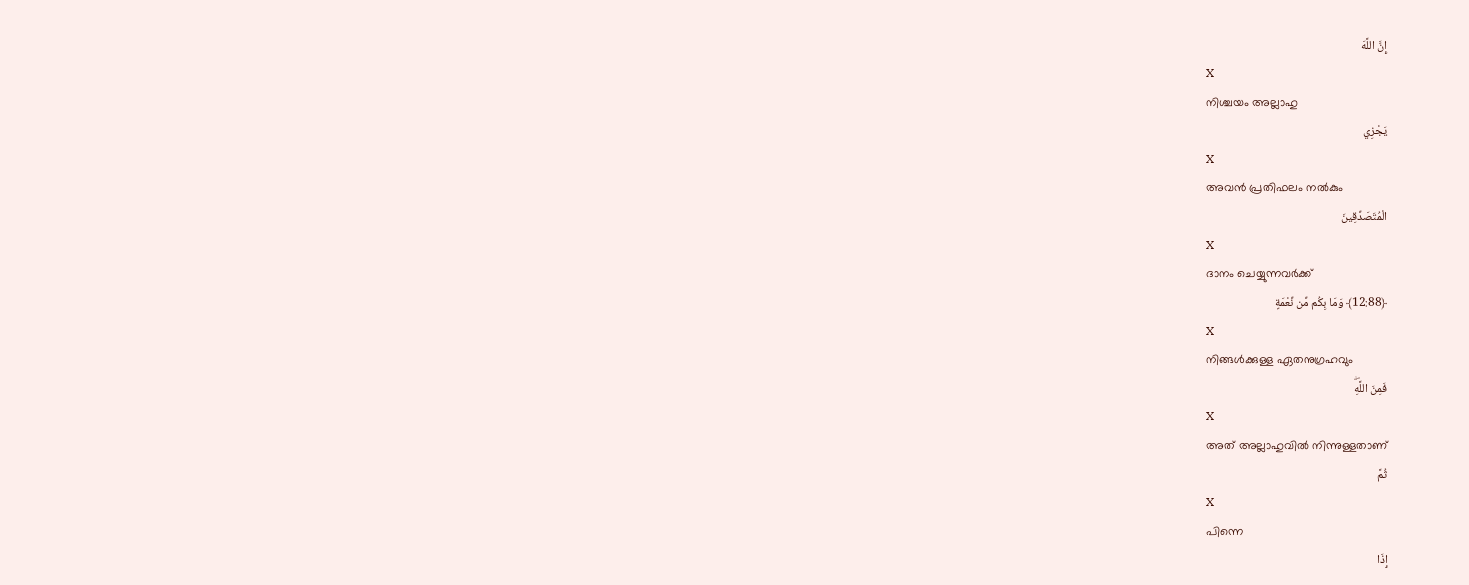إِنَّ اللَّهَ
X
നിശ്ചയം അല്ലാഹു
يَجْزِي
X
അവന്‍ പ്രതിഫലം നല്‍കും
الْمُتَصَدِّقِينَ
X
ദാനം ചെയ്യുന്നവര്‍ക്ക്
﴿12:88﴾ وَمَا بِكُم مِّن نِّعْمَةٍ
X
നിങ്ങള്‍ക്കുള്ള ഏതനുഗ്രഹവും
فَمِنَ اللَّهِۖ
X
അത് അല്ലാഹുവില്‍ നിന്നുള്ളതാണ്
ثُمَّ
X
പിന്നെ
إِذَا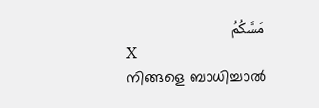مَسَّكُمُ
X
നിങ്ങളെ ബാധിച്ചാല്‍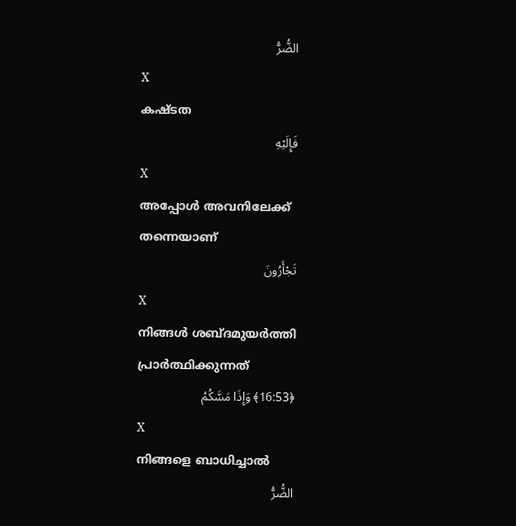الضُّرُّ
X
കഷ്ടത
فَإِلَيْهِ
X
അപ്പോള്‍ അവനിലേക്ക് തന്നെയാണ്
تَجْأَرُونَ
X
നിങ്ങള്‍ ശബ്ദമുയര്‍ത്തി പ്രാര്‍ത്ഥിക്കുന്നത്
﴿16:53﴾ وَإِذَا مَسَّكُمُ
X
നിങ്ങളെ ബാധിച്ചാല്‍
الضُّرُّ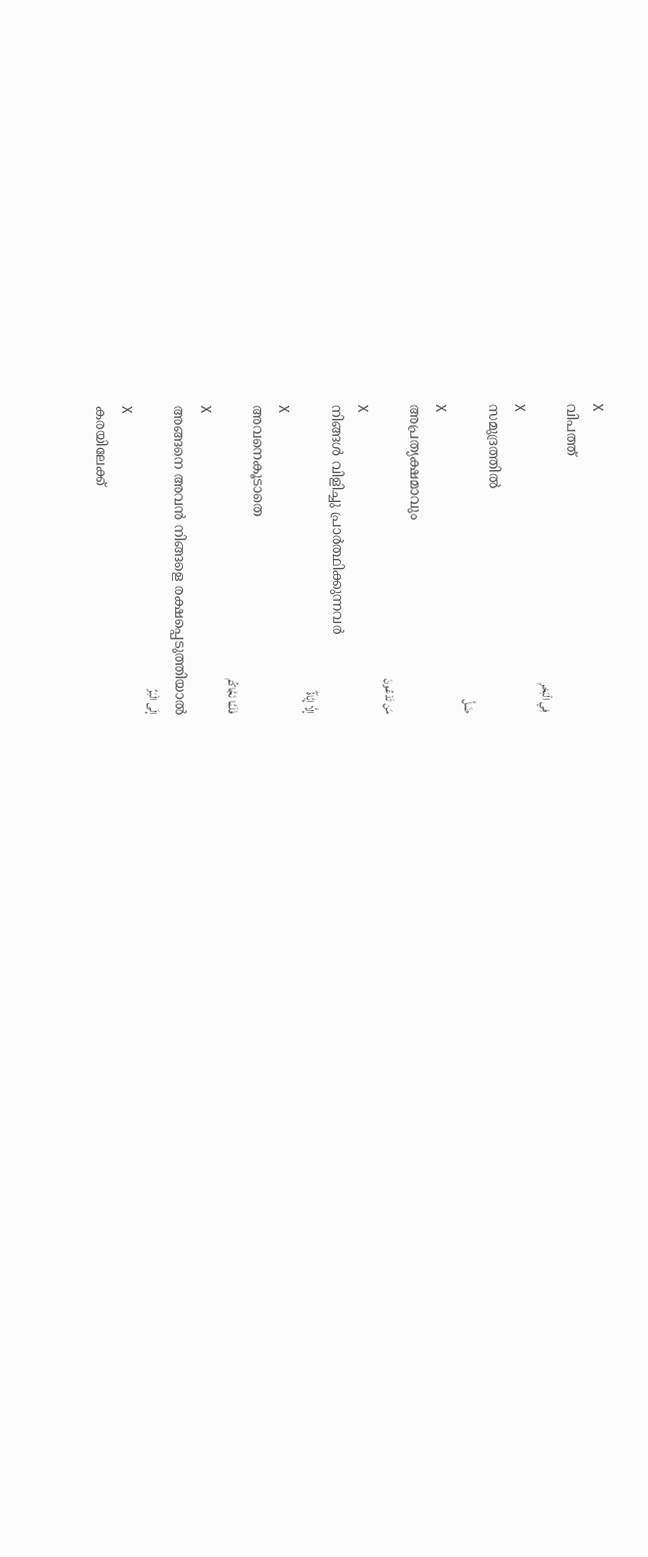X
വിപത്ത്
فِي الْبَحْرِ
X
സമുദ്രത്തില്‍
ضَلَّ
X
അപ്രത്യക്ഷമാവും
مَن تَدْعُونَ
X
നിങ്ങള്‍ വിളിച്ചു പ്രാര്‍ത്ഥിക്കുന്നവര്‍
إِلَّا إِيَّاهُۖ
X
അവനെകൂടാതെ
فَلَمَّا نَجَّاكُمْ
X
അങ്ങനെ അവന്‍ നിങ്ങളെ രക്ഷപ്പെടുത്തിയാല്‍
إِلَى الْبَرِّ
X
കരയിലേക്ക്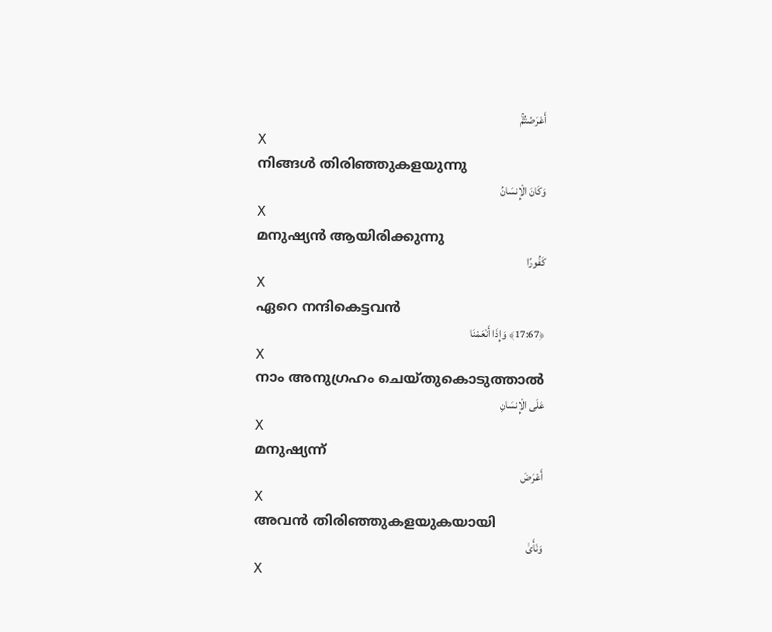أَعْرَضْتُمْۚ
X
നിങ്ങള്‍ തിരിഞ്ഞുകളയുന്നു
وَكَانَ الْإِنسَانُ
X
മനുഷ്യന്‍ ആയിരിക്കുന്നു
كَفُورًا
X
ഏറെ നന്ദികെട്ടവന്‍
﴿17:67﴾ وَإِذَا أَنْعَمْنَا
X
നാം അനുഗ്രഹം ചെയ്തുകൊടുത്താല്‍
عَلَى الْإِنسَانِ
X
മനുഷ്യന്ന്
أَعْرَضَ
X
അവന്‍ തിരിഞ്ഞുകളയുകയായി
وَنَأَىٰ
X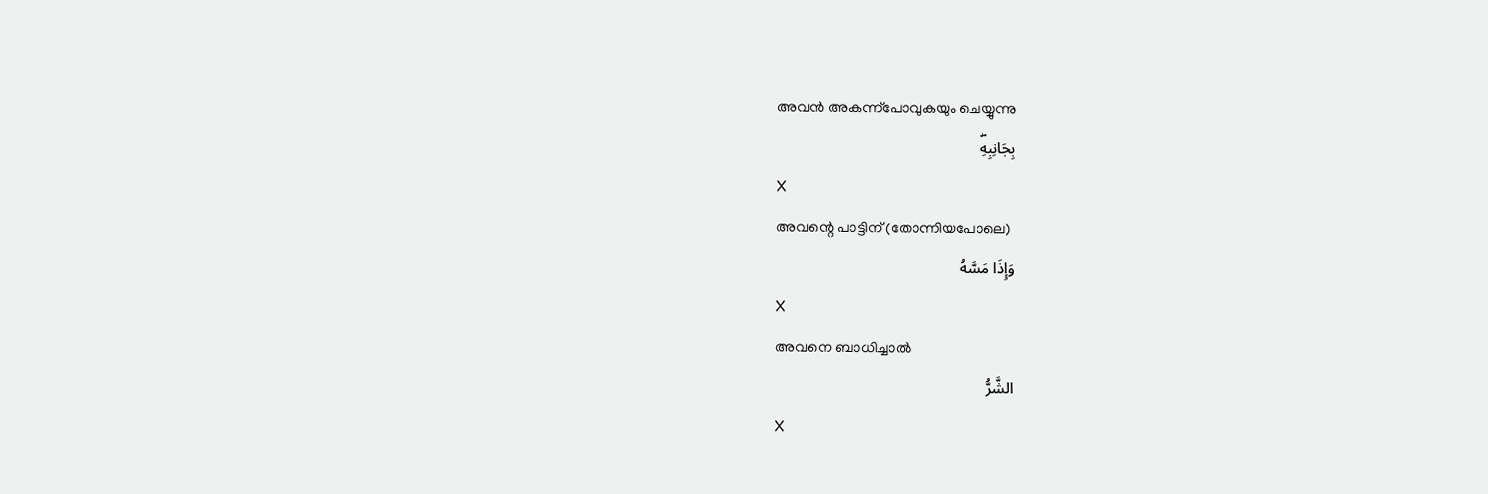അവന്‍ അകന്ന്പോവുകയും ചെയ്യുന്നു
بِجَانِبِهِۖ
X
അവന്റെ പാട്ടിന് (തോന്നിയപോലെ)
وَإِذَا مَسَّهُ
X
അവനെ ബാധിച്ചാല്‍
الشَّرُّ
X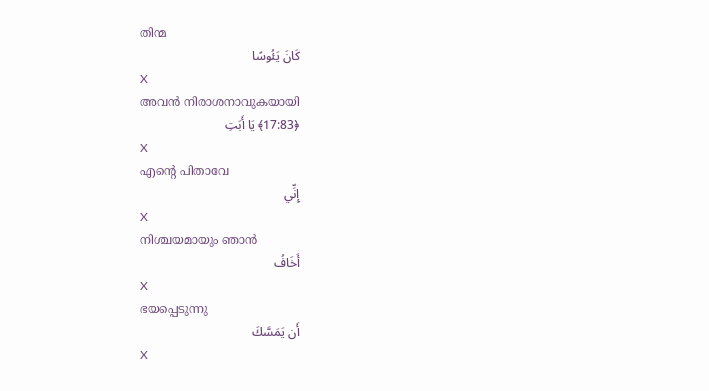തിന്മ
كَانَ يَئُوسًا
X
അവന്‍ നിരാശനാവുകയായി
﴿17:83﴾ يَا أَبَتِ
X
എന്റെ പിതാവേ
إِنِّي
X
നിശ്ചയമായും ഞാന്‍
أَخَافُ
X
ഭയപ്പെടുന്നു
أَن يَمَسَّكَ
X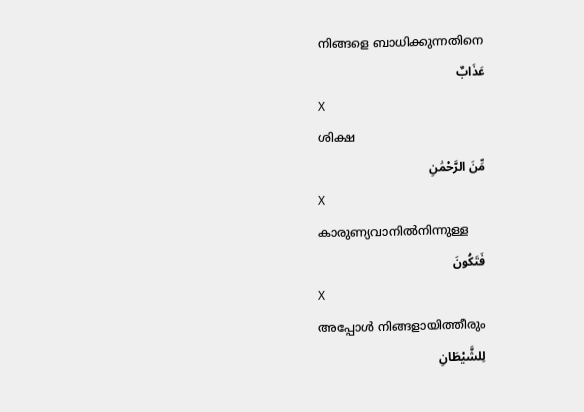നിങ്ങളെ ബാധിക്കുന്നതിനെ
عَذَابٌ
X
ശിക്ഷ
مِّنَ الرَّحْمَٰنِ
X
കാരുണ്യവാനില്‍നിന്നുള്ള
فَتَكُونَ
X
അപ്പോള്‍ നിങ്ങളായിത്തീരും
لِلشَّيْطَانِ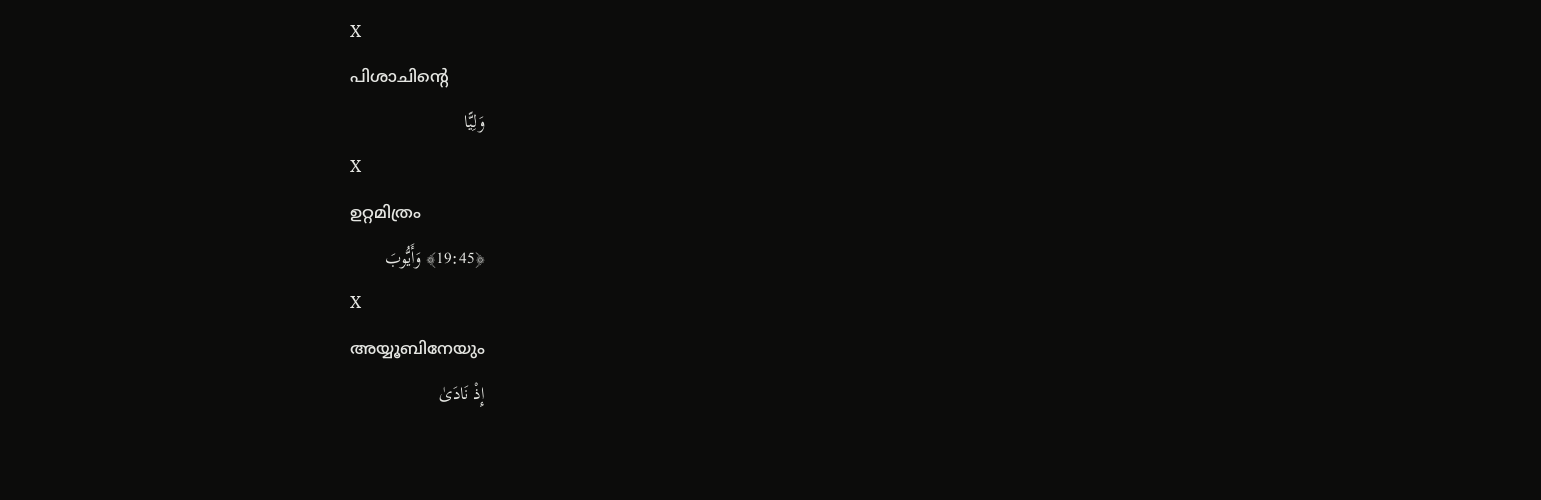X
പിശാചിന്റെ
وَلِيًّا
X
ഉറ്റമിത്രം
﴿19:45﴾ وَأَيُّوبَ
X
അയ്യൂബിനേയും
إِذْ نَادَىٰ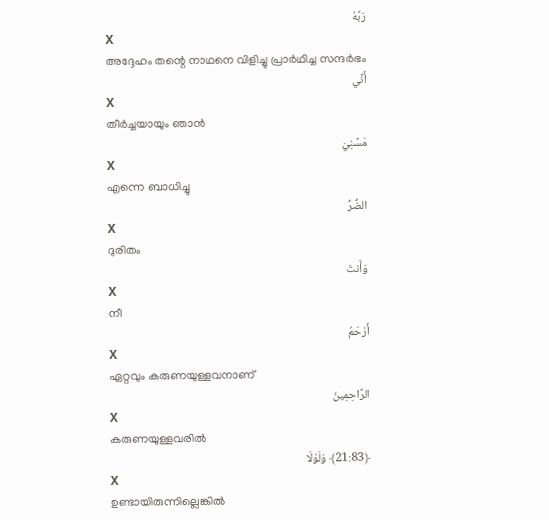رَبَّهُ
X
അദ്ദേഹം തന്റെ നാഥനെ വിളിച്ചു പ്രാര്‍ഥിച്ച സന്ദര്‍ഭം
أَنِّي
X
തീര്‍ച്ചയായും ഞാന്‍
مَسَّنِيَ
X
എന്നെ ബാധിച്ചു
الضُّرُّ
X
ദുരിതം
وَأَنتَ
X
നീ
أَرْحَمُ
X
ഏറ്റവും കരുണയുള്ളവനാണ്
الرَّاحِمِينَ
X
കരുണയുള്ളവരില്‍
﴿21:83﴾ وَلَوْلَا
X
ഉണ്ടായിരുന്നില്ലെങ്കില്‍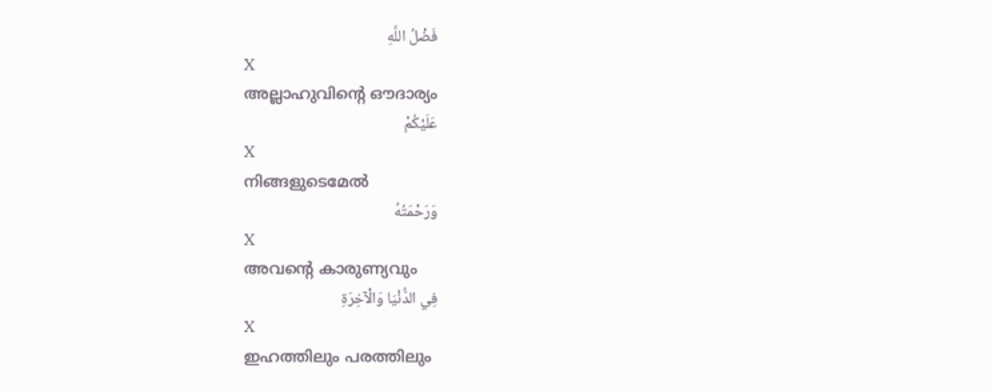فَضْلُ اللَّهِ
X
അല്ലാഹുവിന്റെ ഔദാര്യം
عَلَيْكُمْ
X
നിങ്ങളുടെമേല്‍
وَرَحْمَتُهُ
X
അവന്റെ കാരുണ്യവും
فِي الدُّنْيَا وَالْآخِرَةِ
X
ഇഹത്തിലും പരത്തിലും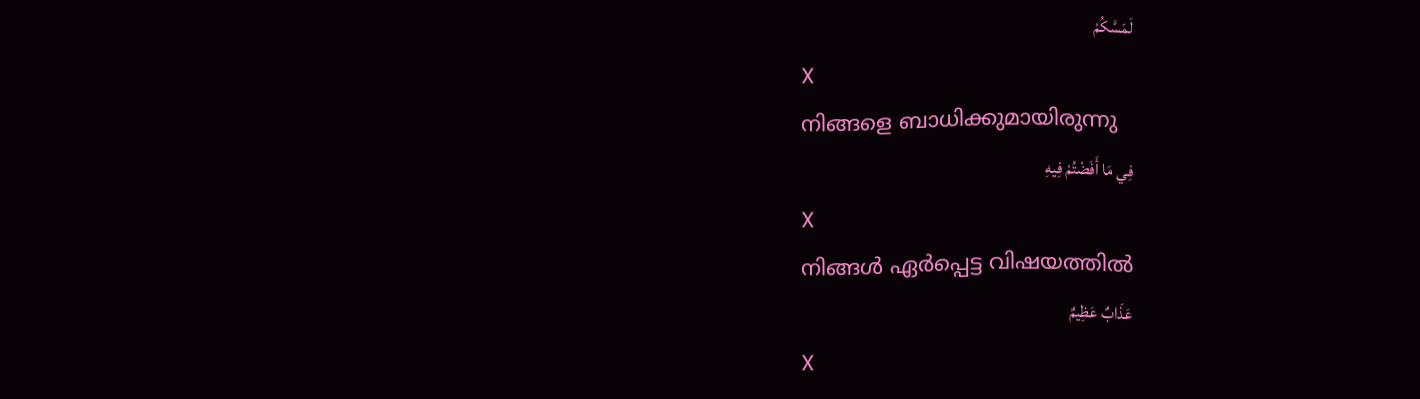لَمَسَّكُمْ
X
നിങ്ങളെ ബാധിക്കുമായിരുന്നു
فِي مَا أَفَضْتُمْ فِيهِ
X
നിങ്ങള്‍ ഏര്‍പ്പെട്ട വിഷയത്തില്‍
عَذَابٌ عَظِيمٌ
X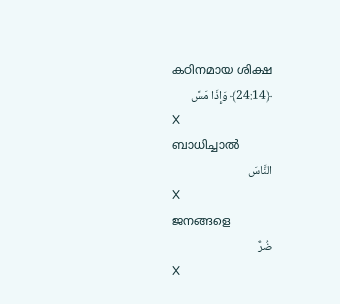കഠിനമായ ശിക്ഷ
﴿24:14﴾ وَإِذَا مَسَّ
X
ബാധിച്ചാല്‍
النَّاسَ
X
ജനങ്ങളെ
ضُرٌّ
X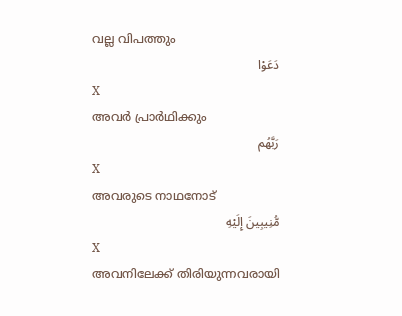വല്ല വിപത്തും
دَعَوْا
X
അവര്‍ പ്രാര്‍ഥിക്കും
رَبَّهُم
X
അവരുടെ നാഥനോട്
مُّنِيبِينَ إِلَيْهِ
X
അവനിലേക്ക് തിരിയുന്നവരായി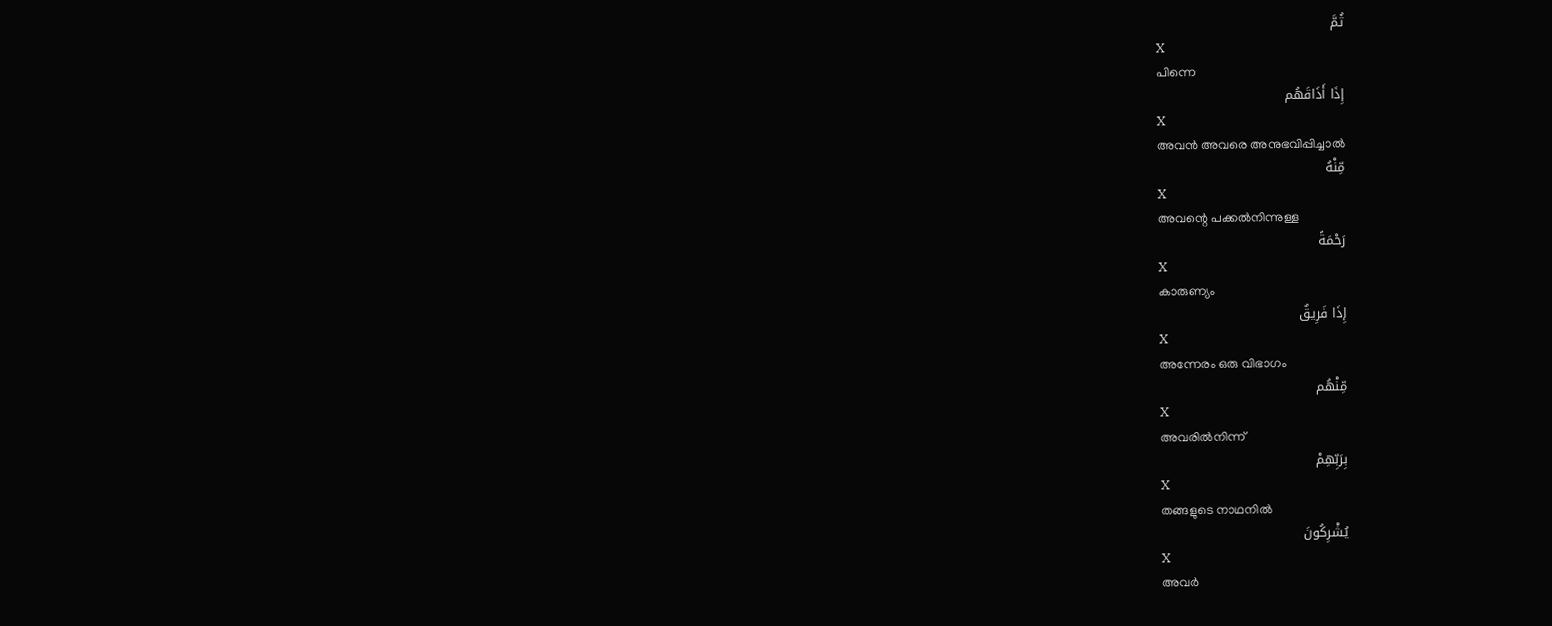ثُمَّ
X
പിന്നെ
إِذَا أَذَاقَهُم
X
അവന്‍ അവരെ അനുഭവിപ്പിച്ചാല്‍
مِّنْهُ
X
അവന്റെ പക്കല്‍നിന്നുള്ള
رَحْمَةً
X
കാരുണ്യം
إِذَا فَرِيقٌ
X
അന്നേരം ഒരു വിഭാഗം
مِّنْهُم
X
അവരില്‍നിന്ന്
بِرَبِّهِمْ
X
തങ്ങളുടെ നാഥനില്‍
يُشْرِكُونَ
X
അവര്‍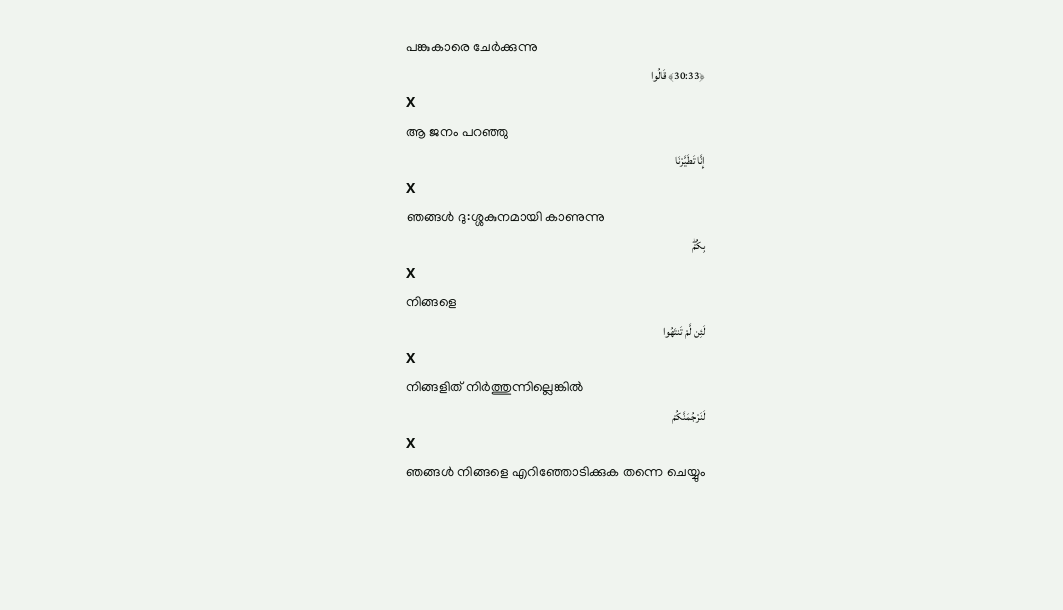പങ്കുകാരെ ചേര്‍ക്കുന്നു
﴿30:33﴾ قَالُوا
X
ആ ജനം പറഞ്ഞു
إِنَّا تَطَيَّرْنَا
X
ഞങ്ങള്‍ ദു:ശ്ശകുനമായി കാണുന്നു
بِكُمْۖ
X
നിങ്ങളെ
لَئِن لَّمْ تَنتَهُوا
X
നിങ്ങളിത് നിര്‍ത്തുന്നില്ലെങ്കില്‍
لَنَرْجُمَنَّكُمْ
X
ഞങ്ങള്‍ നിങ്ങളെ എറിഞ്ഞോടിക്കുക തന്നെ ചെയ്യും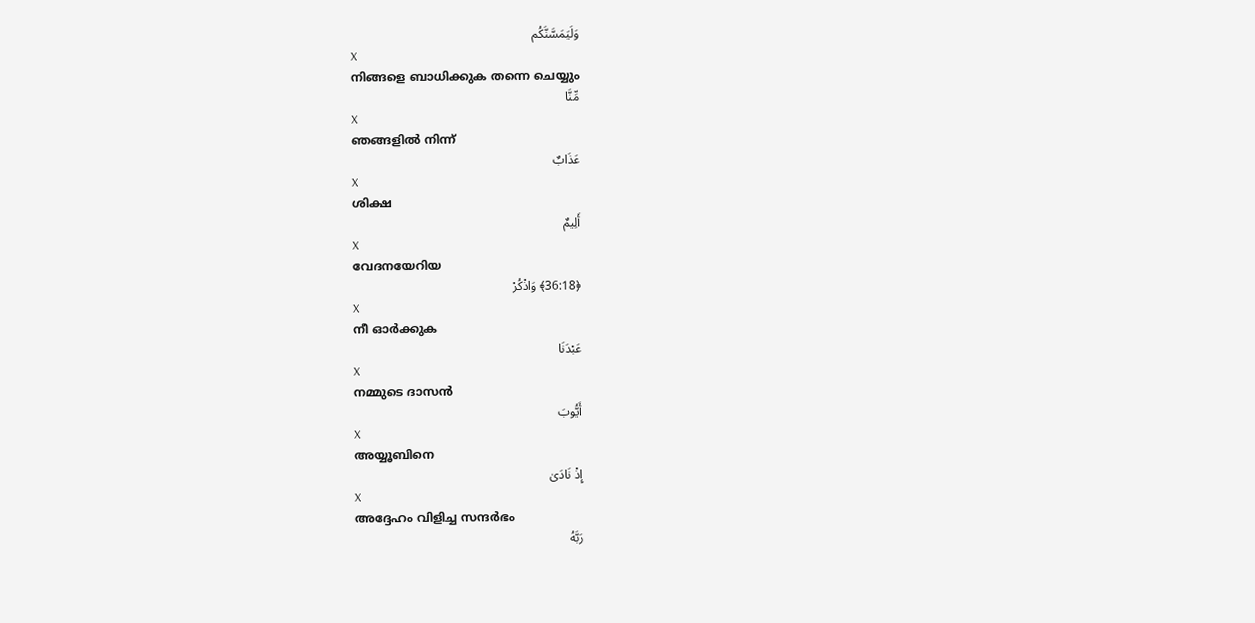وَلَيَمَسَّنَّكُم
X
നിങ്ങളെ ബാധിക്കുക തന്നെ ചെയ്യും
مِّنَّا
X
ഞങ്ങളില്‍ നിന്ന്
عَذَابٌ
X
ശിക്ഷ
أَلِيمٌ
X
വേദനയേറിയ
﴿36:18﴾ وَاذْكُرْ
X
നീ ഓര്‍ക്കുക
عَبْدَنَا
X
നമ്മുടെ ദാസന്‍
أَيُّوبَ
X
അയ്യൂബിനെ
إِذْ نَادَىٰ
X
അദ്ദേഹം വിളിച്ച സന്ദര്‍ഭം
رَبَّهُ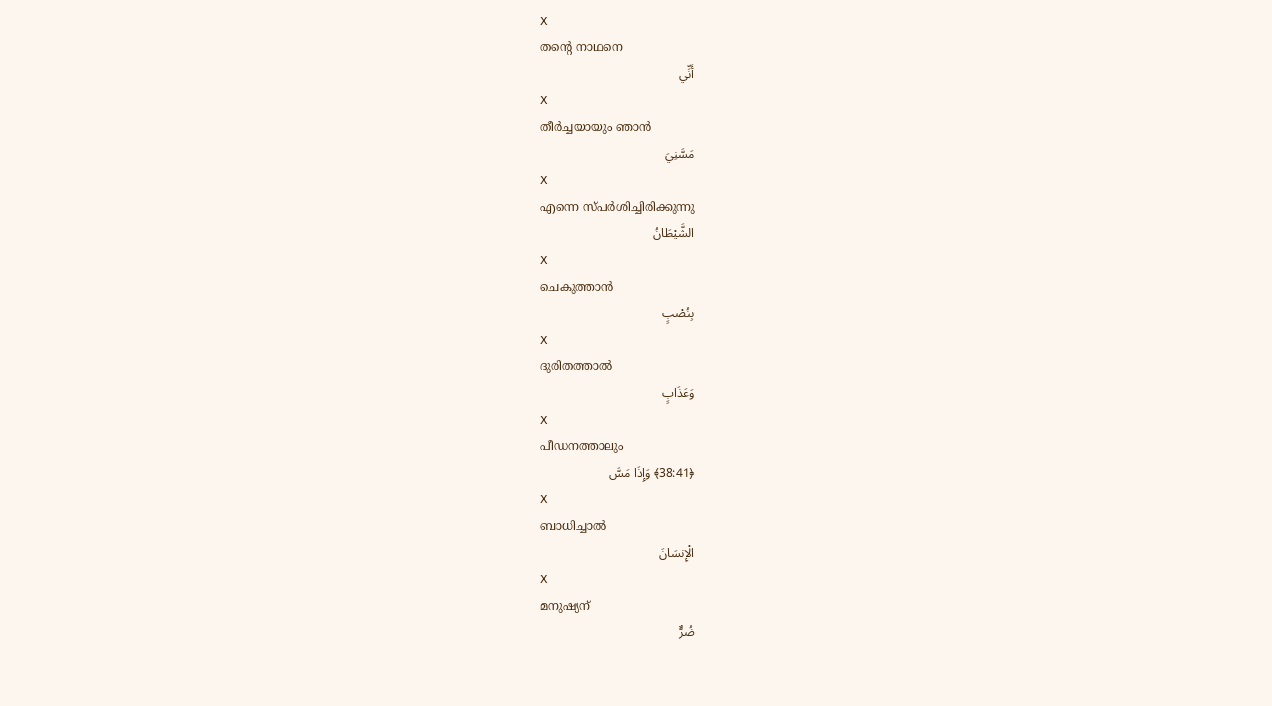X
തന്റെ നാഥനെ
أَنِّي
X
തീര്‍ച്ചയായും ഞാന്‍
مَسَّنِيَ
X
എന്നെ സ്പര്‍ശിച്ചിരിക്കുന്നു
الشَّيْطَانُ
X
ചെകുത്താന്‍
بِنُصْبٍ
X
ദുരിതത്താല്‍
وَعَذَابٍ
X
പീഡനത്താലും
﴿38:41﴾ وَإِذَا مَسَّ
X
ബാധിച്ചാല്‍
الْإِنسَانَ
X
മനുഷ്യന്
ضُرٌّ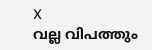X
വല്ല വിപത്തും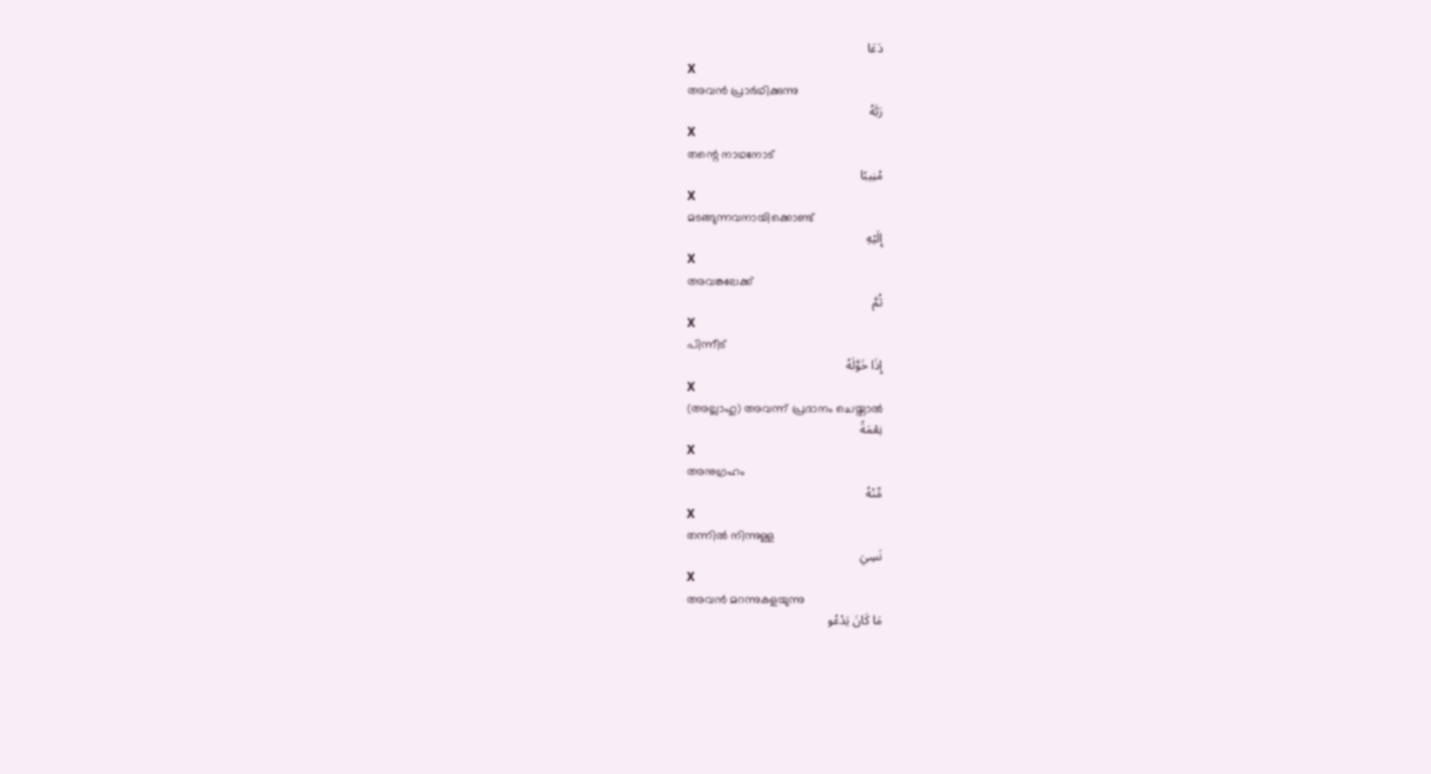دَعَا
X
അവന്‍ പ്രാര്‍ഥിക്കുന്നു
رَبَّهُ
X
തന്റെ നാഥനോട്
مُنِيبًا
X
മടങ്ങുന്നവനായിക്കൊണ്ട്
إِلَيْهِ
X
അവങ്കലേക്ക്
ثُمَّ
X
പിന്നീട്
إِذَا خَوَّلَهُ
X
(അല്ലാഹു) അവന്ന് പ്രദാനം ചെയ്താല്‍
نِعْمَةً
X
അനുഗ്രഹം
مِّنْهُ
X
തന്നില്‍ നിന്നുള്ള
نَسِيَ
X
അവന്‍ മറന്നുകളയുന്നു
مَا كَانَ يَدْعُو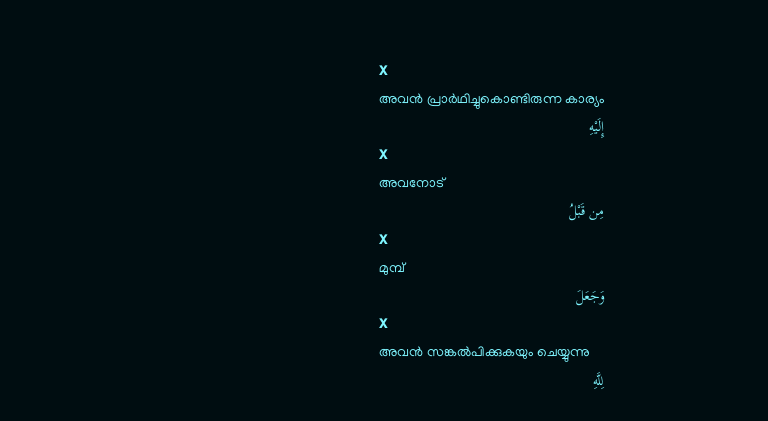X
അവന്‍ പ്രാര്‍ഥിച്ചുകൊണ്ടിരുന്ന കാര്യം
إِلَيْهِ
X
അവനോട്
مِن قَبْلُ
X
മുമ്പ്
وَجَعَلَ
X
അവന്‍ സങ്കല്‍പിക്കുകയും ചെയ്യുന്നു
لِلَّهِ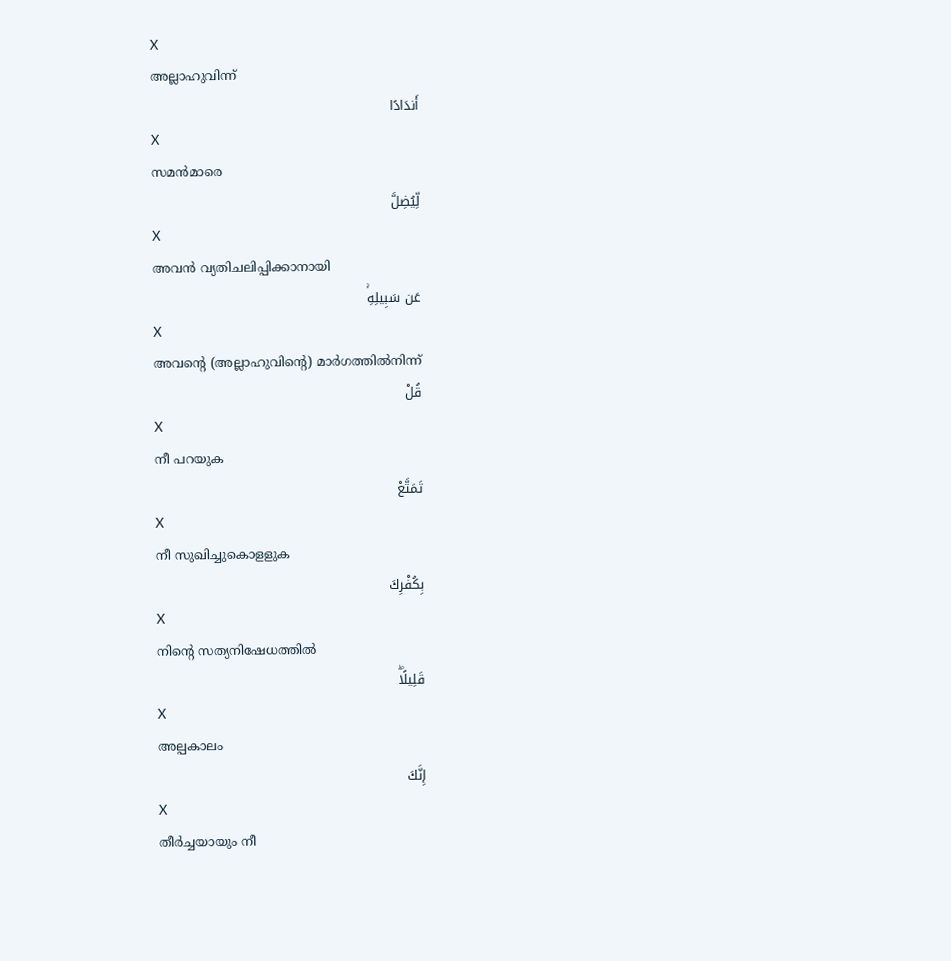X
അല്ലാഹുവിന്ന്
أَندَادًا
X
സമന്‍മാരെ
لِّيُضِلَّ
X
അവന്‍ വ്യതിചലിപ്പിക്കാനായി
عَن سَبِيلِهِۚ
X
അവന്റെ (അല്ലാഹുവിന്റെ) മാര്‍ഗത്തില്‍നിന്ന്
قُلْ
X
നീ പറയുക
تَمَتَّعْ
X
നീ സുഖിച്ചുകൊളളുക
بِكُفْرِكَ
X
നിന്റെ സത്യനിഷേധത്തില്‍
قَلِيلًاۖ
X
അല്പകാലം
إِنَّكَ
X
തീര്‍ച്ചയായും നീ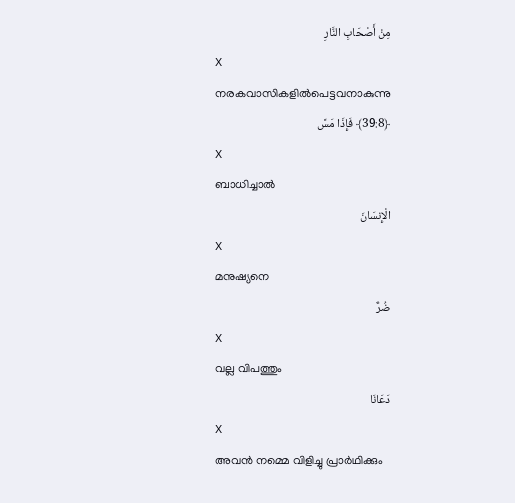مِنْ أَصْحَابِ النَّارِ
X
നരകവാസികളില്‍പെട്ടവനാകുന്നു
﴿39:8﴾ فَإِذَا مَسَّ
X
ബാധിച്ചാല്‍
الْإِنسَانَ
X
മനുഷ്യനെ
ضُرٌّ
X
വല്ല വിപത്തും
دَعَانَا
X
അവന്‍ നമ്മെ വിളിച്ചു പ്രാര്‍ഥിക്കും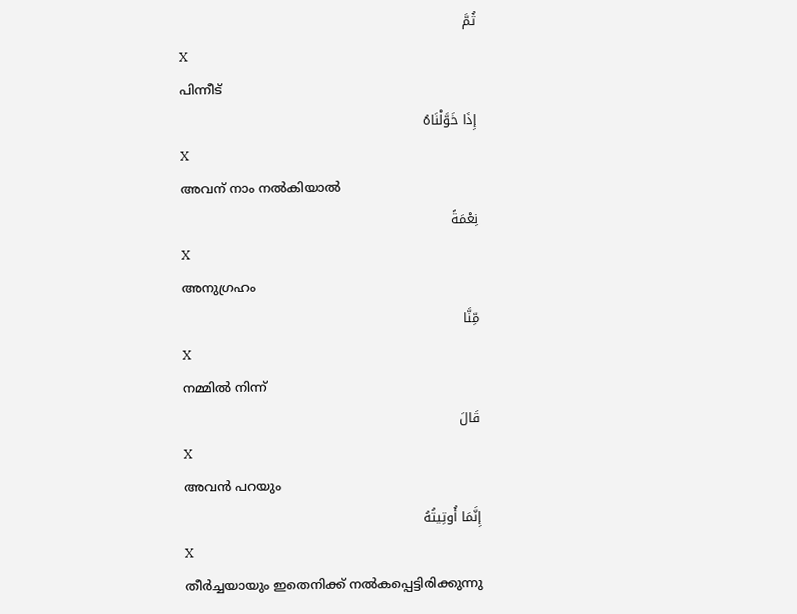ثُمَّ
X
പിന്നീട്
إِذَا خَوَّلْنَاهُ
X
അവന് നാം നല്‍കിയാല്‍
نِعْمَةً
X
അനുഗ്രഹം
مِّنَّا
X
നമ്മില്‍ നിന്ന്
قَالَ
X
അവന്‍ പറയും
إِنَّمَا أُوتِيتُهُ
X
തീര്‍ച്ചയായും ഇതെനിക്ക് നല്‍കപ്പെട്ടിരിക്കുന്നു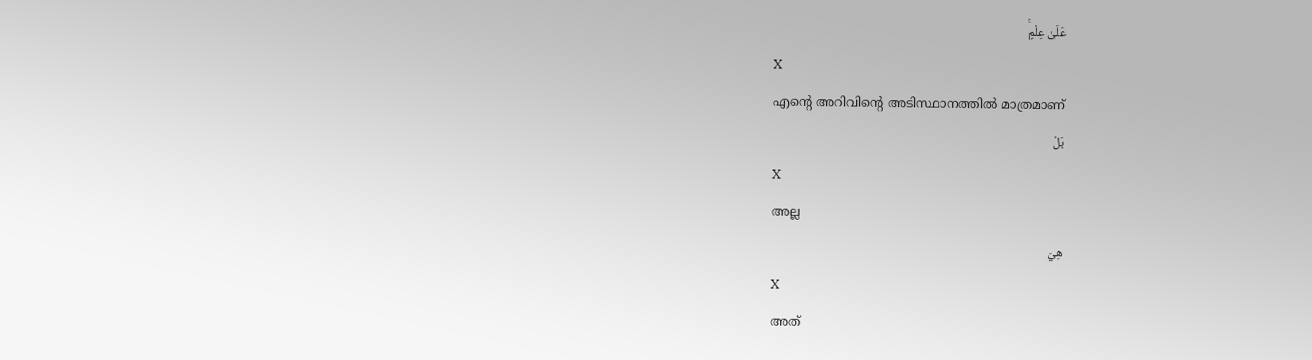عَلَىٰ عِلْمٍۚ
X
എന്റെ അറിവിന്റെ അടിസ്ഥാനത്തില്‍ മാത്രമാണ്
بَلْ
X
അല്ല
هِيَ
X
അത്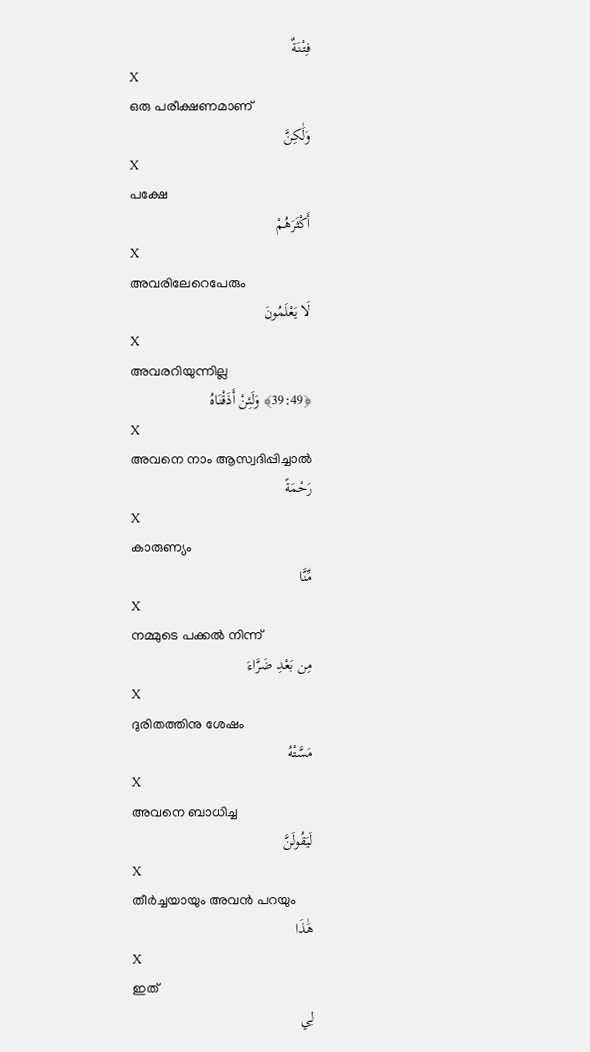فِتْنَةٌ
X
ഒരു പരീക്ഷണമാണ്
وَلَٰكِنَّ
X
പക്ഷേ
أَكْثَرَهُمْ
X
അവരിലേറെപേരും
لَا يَعْلَمُونَ
X
അവരറിയുന്നില്ല
﴿39:49﴾ وَلَئِنْ أَذَقْنَاهُ
X
അവനെ നാം ആസ്വദിപ്പിച്ചാല്‍
رَحْمَةً
X
കാരുണ്യം
مِّنَّا
X
നമ്മുടെ പക്കല്‍ നിന്ന്
مِن بَعْدِ ضَرَّاءَ
X
ദുരിതത്തിനു ശേഷം
مَسَّتْهُ
X
അവനെ ബാധിച്ച
لَيَقُولَنَّ
X
തീര്‍ച്ചയായും അവന്‍ പറയും
هَٰذَا
X
ഇത്
لِي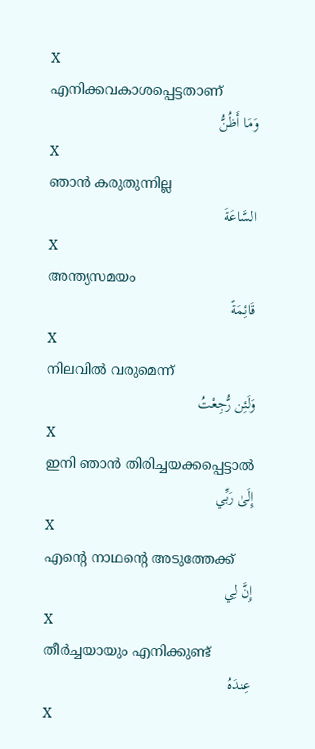X
എനിക്കവകാശപ്പെട്ടതാണ്
وَمَا أَظُنُّ
X
ഞാന്‍ കരുതുന്നില്ല
السَّاعَةَ
X
അന്ത്യസമയം
قَائِمَةً
X
നിലവില്‍ വരുമെന്ന്
وَلَئِن رُّجِعْتُ
X
ഇനി ഞാന്‍ തിരിച്ചയക്കപ്പെട്ടാല്‍
إِلَىٰ رَبِّي
X
എന്റെ നാഥന്റെ അടുത്തേക്ക്
إِنَّ لِي
X
തീര്‍ച്ചയായും എനിക്കുണ്ട്
عِندَهُ
X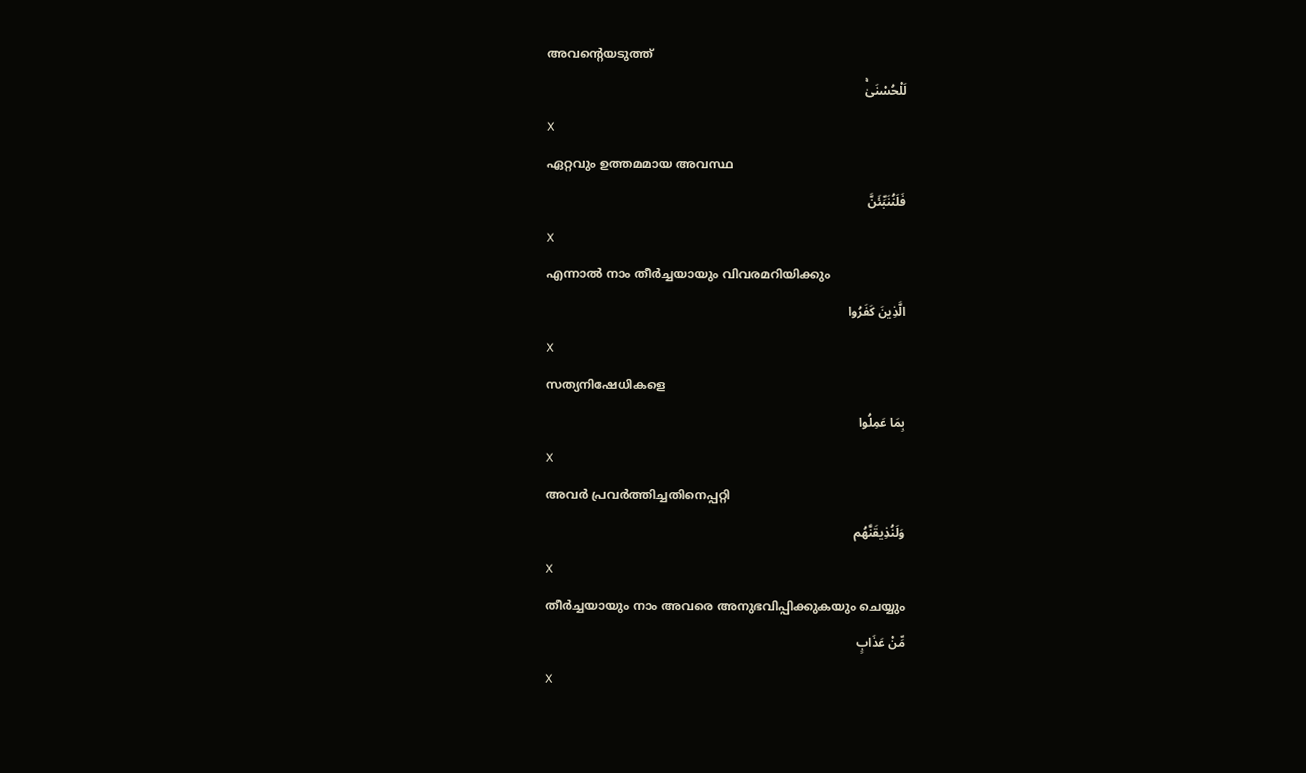അവന്റെയടുത്ത്
لَلْحُسْنَىٰۚ
X
ഏറ്റവും ഉത്തമമായ അവസ്ഥ
فَلَنُنَبِّئَنَّ
X
എന്നാല്‍ നാം തീര്‍ച്ചയായും വിവരമറിയിക്കും
الَّذِينَ كَفَرُوا
X
സത്യനിഷേധികളെ
بِمَا عَمِلُوا
X
അവര്‍ പ്രവര്‍ത്തിച്ചതിനെപ്പറ്റി
وَلَنُذِيقَنَّهُم
X
തീര്‍ച്ചയായും നാം അവരെ അനുഭവിപ്പിക്കുകയും ചെയ്യും
مِّنْ عَذَابٍ
X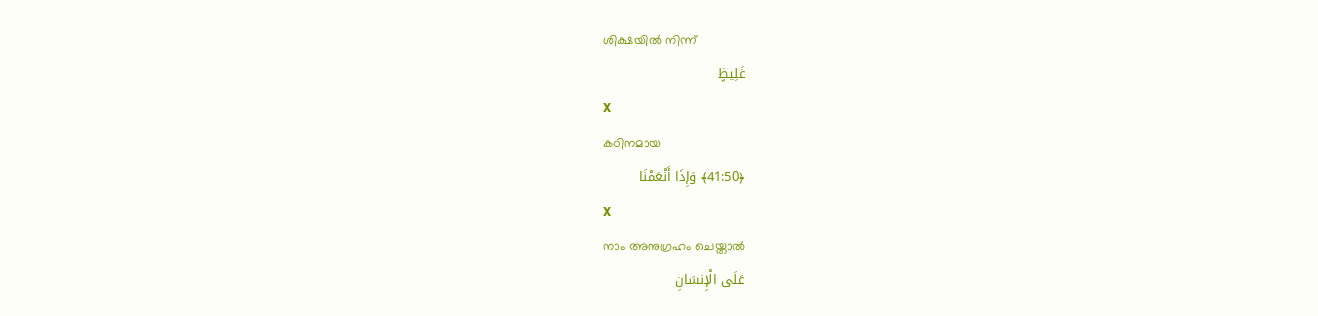ശിക്ഷയില്‍ നിന്ന്
غَلِيظٍ
X
കഠിനമായ
﴿41:50﴾ وَإِذَا أَنْعَمْنَا
X
നാം അനുഗ്രഹം ചെയ്താല്‍
عَلَى الْإِنسَانِ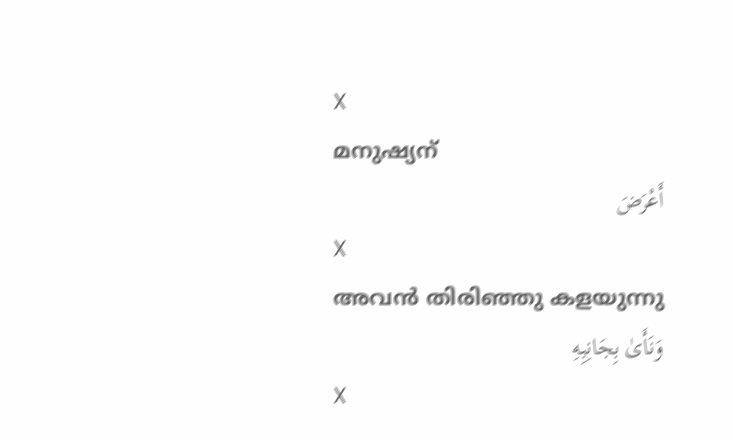X
മനുഷ്യന്
أَعْرَضَ
X
അവന്‍ തിരിഞ്ഞു കളയുന്നു
وَنَأَىٰ بِجَانِبِهِ
X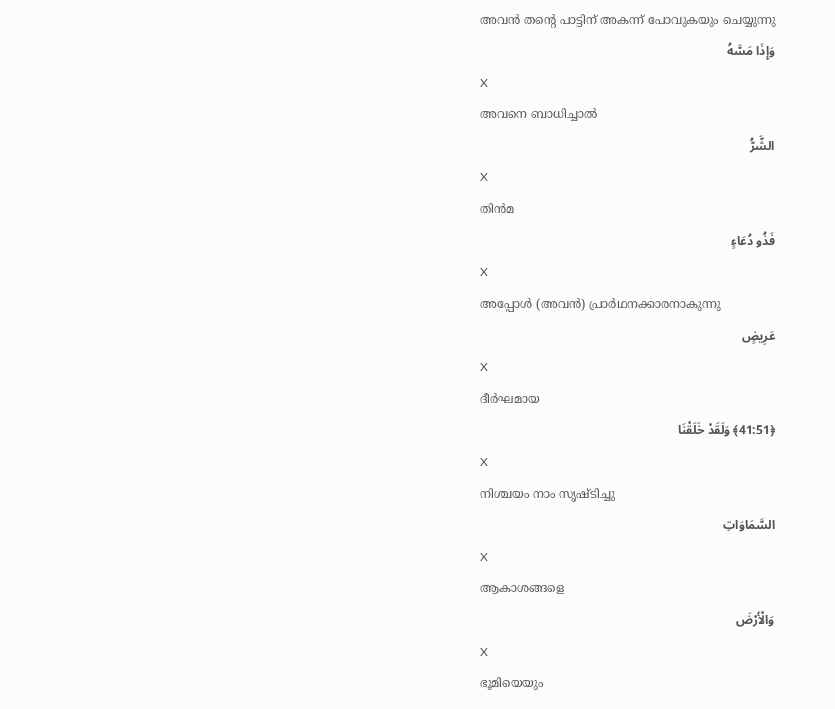അവന്‍ തന്റെ പാട്ടിന് അകന്ന് പോവുകയും ചെയ്യുന്നു
وَإِذَا مَسَّهُ
X
അവനെ ബാധിച്ചാല്‍
الشَّرُّ
X
തിന്‍മ
فَذُو دُعَاءٍ
X
അപ്പോള്‍ (അവന്‍) പ്രാര്‍ഥനക്കാരനാകുന്നു
عَرِيضٍ
X
ദീര്‍ഘമായ
﴿41:51﴾ وَلَقَدْ خَلَقْنَا
X
നിശ്ചയം നാം സൃഷ്ടിച്ചു
السَّمَاوَاتِ
X
ആകാശങ്ങളെ
وَالْأَرْضَ
X
ഭൂമിയെയും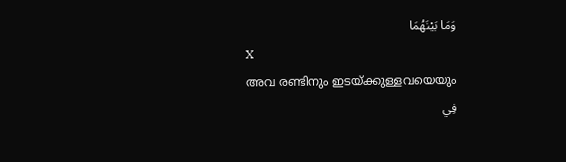وَمَا بَيْنَهُمَا
X
അവ രണ്ടിനും ഇടയ്ക്കുള്ളവയെയും
فِي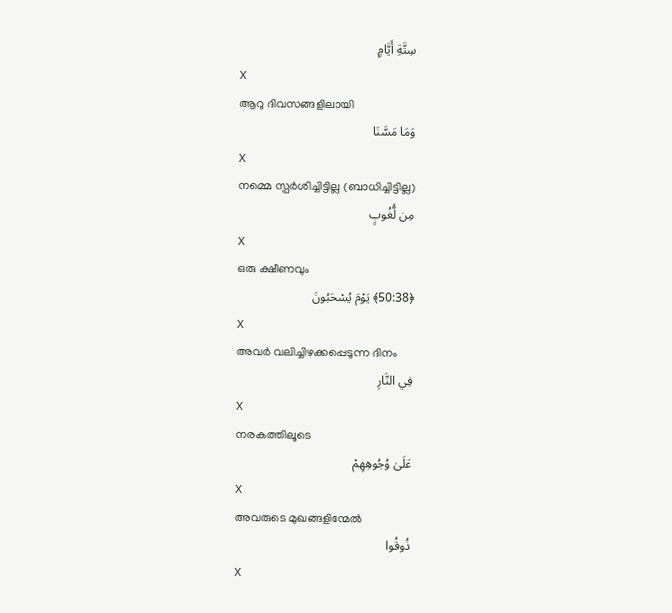سِتَّةِ أَيَّامٍ
X
ആറു ദിവസങ്ങളിലായി
وَمَا مَسَّنَا
X
നമ്മെ സ്പര്‍ശിച്ചിട്ടില്ല (ബാധിച്ചിട്ടില്ല)
مِن لُّغُوبٍ
X
ഒരു ക്ഷീണവും
﴿50:38﴾ يَوْمَ يُسْحَبُونَ
X
അവര്‍ വലിച്ചിഴക്കപ്പെടുന്ന ദിനം
فِي النَّارِ
X
നരകത്തിലൂടെ
عَلَىٰ وُجُوهِهِمْ
X
അവരുടെ മുഖങ്ങളിന്മേല്‍
ذُوقُوا
X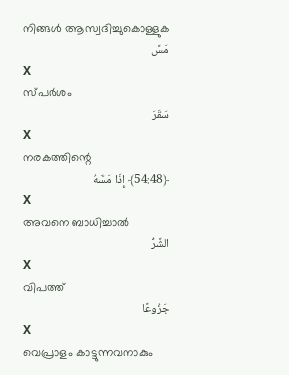നിങ്ങള്‍ ആസ്വദിച്ചുകൊള്ളുക
مَسَّ
X
സ്പര്‍ശം
سَقَرَ
X
നരകത്തിന്റെ
﴿54:48﴾ إِذَا مَسَّهُ
X
അവനെ ബാധിച്ചാല്‍
الشَّرُّ
X
വിപത്ത്
جَزُوعًا
X
വെപ്രാളം കാട്ടുന്നവനാകും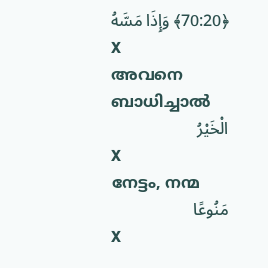﴿70:20﴾ وَإِذَا مَسَّهُ
X
അവനെ ബാധിച്ചാല്‍
الْخَيْرُ
X
നേട്ടം, നന്മ
مَنُوعًا
X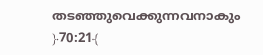തടഞ്ഞുവെക്കുന്നവനാകും
﴿70:21﴾